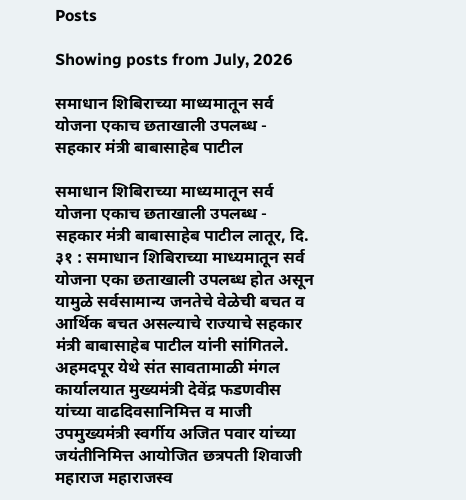Posts

Showing posts from July, 2026

समाधान शिबिराच्या माध्यमातून सर्व योजना एकाच छताखाली उपलब्ध - सहकार मंत्री बाबासाहेब पाटील

समाधान शिबिराच्या माध्यमातून सर्व योजना एकाच छताखाली उपलब्ध - सहकार मंत्री बाबासाहेब पाटील लातूर, दि. ३१ : समाधान शिबिराच्या माध्यमातून सर्व योजना एका छताखाली उपलब्ध होत असून यामुळे सर्वसामान्य जनतेचे वेळेची बचत व आर्थिक बचत असल्याचे राज्याचे सहकार मंत्री बाबासाहेब पाटील यांनी सांगितले. अहमदपूर येथे संत सावतामाळी मंगल कार्यालयात मुख्यमंत्री देवेंद्र फडणवीस यांच्या वाढदिवसानिमित्त व माजी उपमुख्यमंत्री स्वर्गीय अजित पवार यांच्या जयंतीनिमित्त आयोजित छत्रपती शिवाजी महाराज महाराजस्व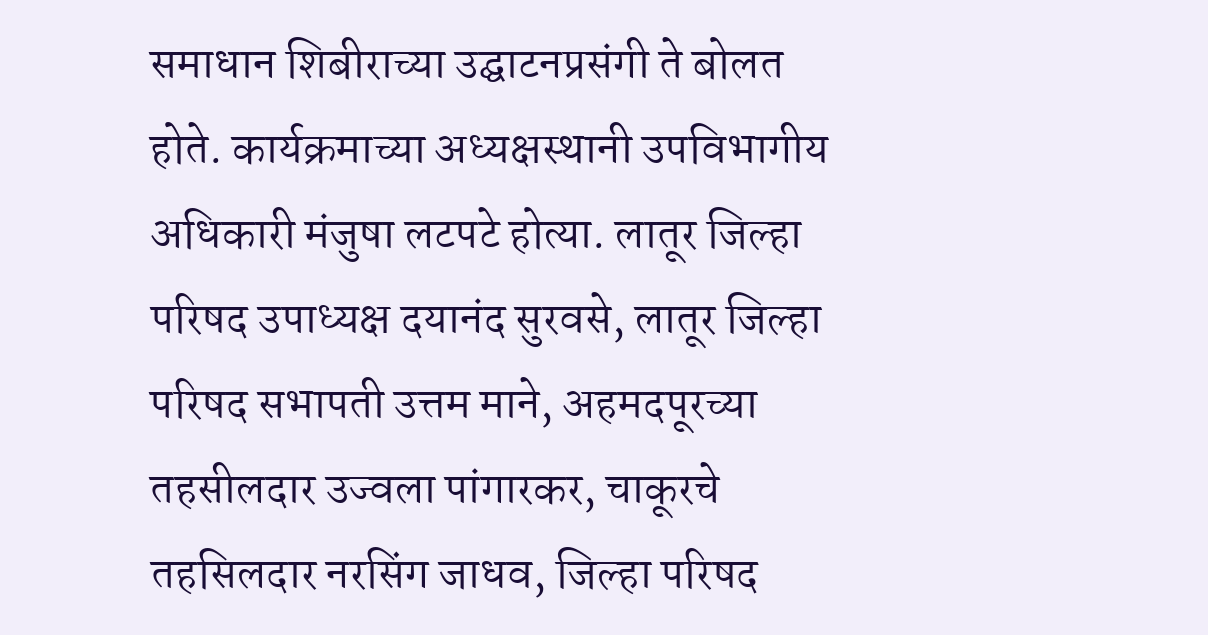समाधान शिबीराच्या उद्घाटनप्रसंगी ते बोलत होते. कार्यक्रमाच्या अध्यक्षस्थानी उपविभागीय अधिकारी मंजुषा लटपटे होत्या. लातूर जिल्हा परिषद उपाध्यक्ष दयानंद सुरवसे, लातूर जिल्हा परिषद सभापती उत्तम माने, अहमदपूरच्या तहसीलदार उज्वला पांगारकर, चाकूरचे तहसिलदार नरसिंग जाधव, जिल्हा परिषद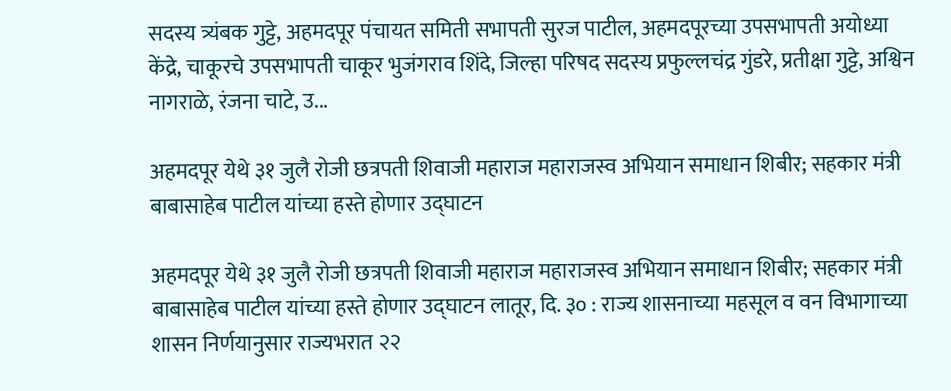सदस्य त्र्यंबक गुट्टे, अहमदपूर पंचायत समिती सभापती सुरज पाटील, अहमदपूरच्या उपसभापती अयोध्या केंद्रे, चाकूरचे उपसभापती चाकूर भुजंगराव शिंदे, जिल्हा परिषद सदस्य प्रफुल्लचंद्र गुंडरे, प्रतीक्षा गुट्टे, अश्विन नागराळे, रंजना चाटे, उ...

अहमदपूर येथे ३१ जुलै रोजी छत्रपती शिवाजी महाराज महाराजस्व अभियान समाधान शिबीर; सहकार मंत्री बाबासाहेब पाटील यांच्या हस्ते होणार उद्घाटन

अहमदपूर येथे ३१ जुलै रोजी छत्रपती शिवाजी महाराज महाराजस्व अभियान समाधान शिबीर; सहकार मंत्री बाबासाहेब पाटील यांच्या हस्ते होणार उद्घाटन लातूर, दि. ३० : राज्य शासनाच्या महसूल व वन विभागाच्या शासन निर्णयानुसार राज्यभरात २२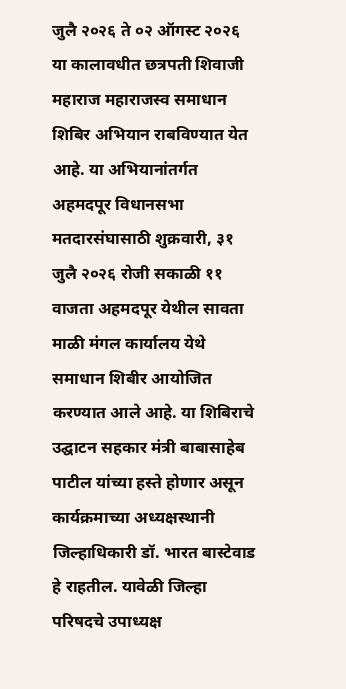जुलै २०२६ ते ०२ ऑगस्ट २०२६ या कालावधीत छत्रपती शिवाजी महाराज महाराजस्व समाधान शिबिर अभियान राबविण्यात येत आहे. या अभियानांतर्गत अहमदपूर विधानसभा मतदारसंघासाठी शुक्रवारी, ३१ जुलै २०२६ रोजी सकाळी ११ वाजता अहमदपूर येथील सावता माळी मंगल कार्यालय येथे समाधान शिबीर आयोजित करण्यात आले आहे. या शिबिराचे उद्घाटन सहकार मंत्री बाबासाहेब पाटील यांच्या हस्ते होणार असून कार्यक्रमाच्या अध्यक्षस्थानी जिल्हाधिकारी डॉ. भारत बास्टेवाड हे राहतील. यावेळी जिल्हा परिषदचे उपाध्यक्ष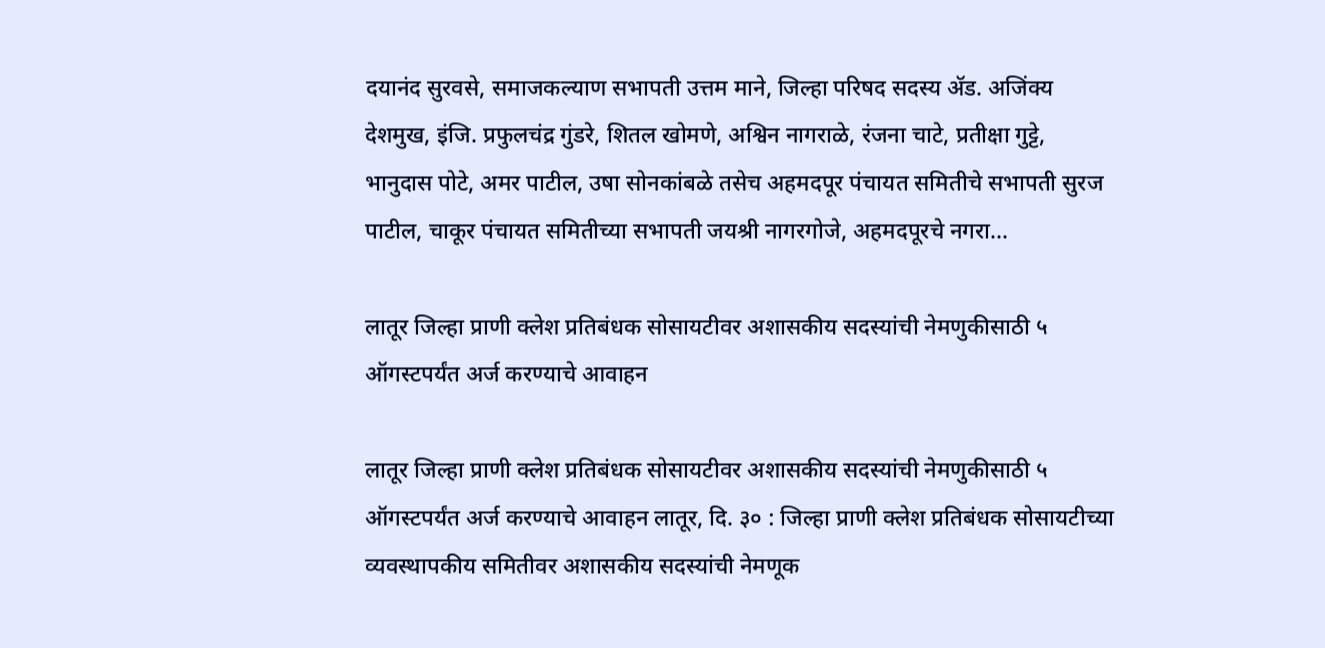दयानंद सुरवसे, समाजकल्याण सभापती उत्तम माने, जिल्हा परिषद सदस्य ॲड. अजिंक्य देशमुख, इंजि. प्रफुलचंद्र गुंडरे, शितल खोमणे, अश्विन नागराळे, रंजना चाटे, प्रतीक्षा गुट्टे, भानुदास पोटे, अमर पाटील, उषा सोनकांबळे तसेच अहमदपूर पंचायत समितीचे सभापती सुरज पाटील, चाकूर पंचायत समितीच्या सभापती जयश्री नागरगोजे, अहमदपूरचे नगरा...

लातूर जिल्हा प्राणी क्लेश प्रतिबंधक सोसायटीवर अशासकीय सदस्यांची नेमणुकीसाठी ५ ऑगस्टपर्यंत अर्ज करण्याचे आवाहन

लातूर जिल्हा प्राणी क्लेश प्रतिबंधक सोसायटीवर अशासकीय सदस्यांची नेमणुकीसाठी ५ ऑगस्टपर्यंत अर्ज करण्याचे आवाहन लातूर, दि. ३० : जिल्हा प्राणी क्लेश प्रतिबंधक सोसायटीच्या व्यवस्थापकीय समितीवर अशासकीय सदस्यांची नेमणूक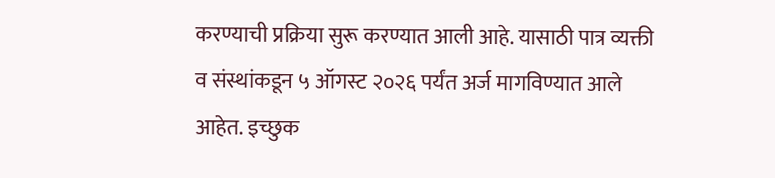करण्याची प्रक्रिया सुरू करण्यात आली आहे. यासाठी पात्र व्यक्ती व संस्थांकडून ५ ऑगस्ट २०२६ पर्यंत अर्ज मागविण्यात आले आहेत. इच्छुक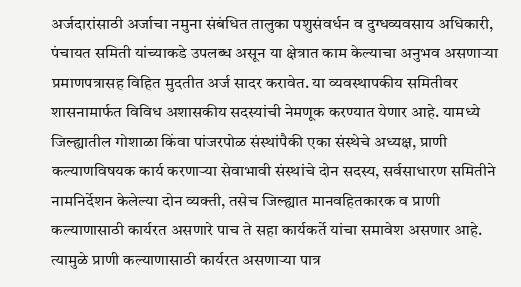अर्जदारांसाठी अर्जाचा नमुना संबंधित तालुका पशुसंवर्धन व दुग्धव्यवसाय अधिकारी, पंचायत समिती यांच्याकडे उपलब्ध असून या क्षेत्रात काम केल्याचा अनुभव असणाऱ्या प्रमाणपत्रासह विहित मुदतीत अर्ज सादर करावेत. या व्यवस्थापकीय समितीवर शासनामार्फत विविध अशासकीय सदस्यांची नेमणूक करण्यात येणार आहे. यामध्ये जिल्ह्यातील गोशाळा किंवा पांजरपोळ संस्थांपैकी एका संस्थेचे अध्यक्ष, प्राणी कल्याणविषयक कार्य करणाऱ्या सेवाभावी संस्थांचे दोन सदस्य, सर्वसाधारण समितीने नामनिर्देशन केलेल्या दोन व्यक्ती, तसेच जिल्ह्यात मानवहितकारक व प्राणी कल्याणासाठी कार्यरत असणारे पाच ते सहा कार्यकर्ते यांचा समावेश असणार आहे. त्यामुळे प्राणी कल्याणासाठी कार्यरत असणाऱ्या पात्र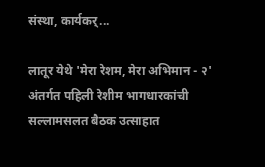संस्था, कार्यकर्...

लातूर येथे 'मेरा रेशम, मेरा अभिमान - २' अंतर्गत पहिली रेशीम भागधारकांची सल्लामसलत बैठक उत्साहात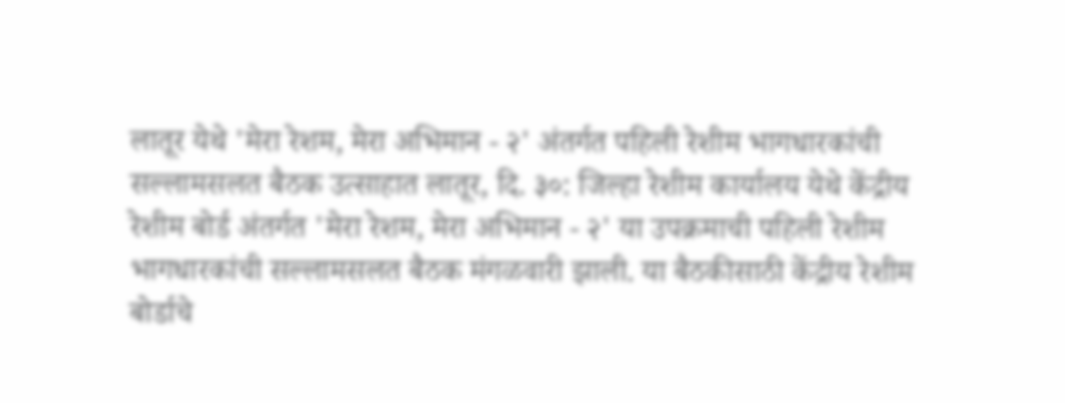लातूर येथे 'मेरा रेशम, मेरा अभिमान - २' अंतर्गत पहिली रेशीम भागधारकांची सल्लामसलत बैठक उत्साहात लातूर, दि. ३०: जिल्हा रेशीम कार्यालय येथे केंद्रीय रेशीम बोर्ड अंतर्गत 'मेरा रेशम, मेरा अभिमान - २' या उपक्रमाची पहिली रेशीम भागधारकांची सल्लामसलत बैठक मंगळवारी झाली. या बैठकीसाठी केंद्रीय रेशीम बोर्डाचे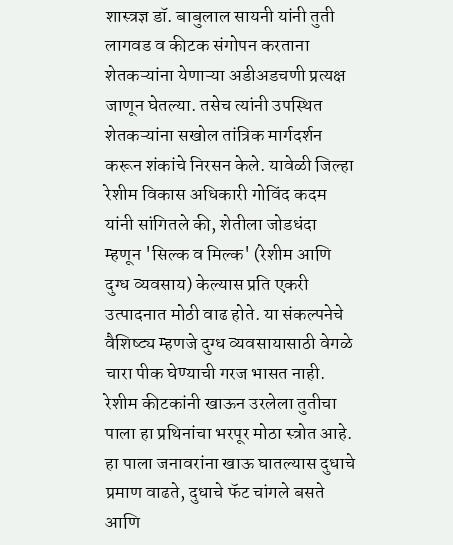शास्त्रज्ञ डॉ. बाबुलाल सायनी यांनी तुती लागवड व कीटक संगोपन करताना शेतकऱ्यांना येणाऱ्या अडीअडचणी प्रत्यक्ष जाणून घेतल्या. तसेच त्यांनी उपस्थित शेतकऱ्यांना सखोल तांत्रिक मार्गदर्शन करून शंकांचे निरसन केले. यावेळी जिल्हा रेशीम विकास अधिकारी गोविंद कदम यांनी सांगितले की, शेतीला जोडधंदा म्हणून 'सिल्क व मिल्क' (रेशीम आणि दुग्ध व्यवसाय) केल्यास प्रति एकरी उत्पादनात मोठी वाढ होते. या संकल्पनेचे वैशिष्ट्य म्हणजे दुग्ध व्यवसायासाठी वेगळे चारा पीक घेण्याची गरज भासत नाही. रेशीम कीटकांनी खाऊन उरलेला तुतीचा पाला हा प्रथिनांचा भरपूर मोठा स्त्रोत आहे. हा पाला जनावरांना खाऊ घातल्यास दुधाचे प्रमाण वाढते, दुधाचे फॅट चांगले बसते आणि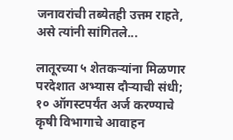जनावरांची तब्येतही उत्तम राहते, असे त्यांनी सांगितले...

लातूरच्या ५ शेतकऱ्यांना मिळणार परदेशात अभ्यास दौऱ्याची संधी; १० ऑगस्टपर्यंत अर्ज करण्याचे कृषी विभागाचे आवाहन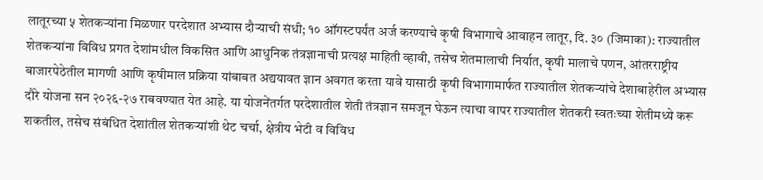लातूरच्या ५ शेतकऱ्यांना मिळणार परदेशात अभ्यास दौऱ्याची संधी; १० ऑगस्टपर्यंत अर्ज करण्याचे कृषी विभागाचे आवाहन लातूर, दि. ३० (जिमाका): राज्यातील शेतकऱ्यांना विविध प्रगत देशांमधील विकसित आणि आधुनिक तंत्रज्ञानाची प्रत्यक्ष माहिती व्हावी, तसेच शेतमालाची निर्यात, कृषी मालाचे पणन, आंतरराष्ट्रीय बाजारपेठेतील मागणी आणि कृषीमाल प्रक्रिया यांबाबत अद्ययावत ज्ञान अवगत करता यावे यासाठी कृषी विभागामार्फत राज्यातील शेतकऱ्यांचे देशाबाहेरील अभ्यास दौरे योजना सन २०२६-२७ राबवण्यात येत आहे. या योजनेंतर्गत परदेशातील शेती तंत्रज्ञान समजून घेऊन त्याचा वापर राज्यातील शेतकरी स्वतःच्या शेतीमध्ये करू शकतील, तसेच संबंधित देशांतील शेतकऱ्यांशी थेट चर्चा, क्षेत्रीय भेटी व विविध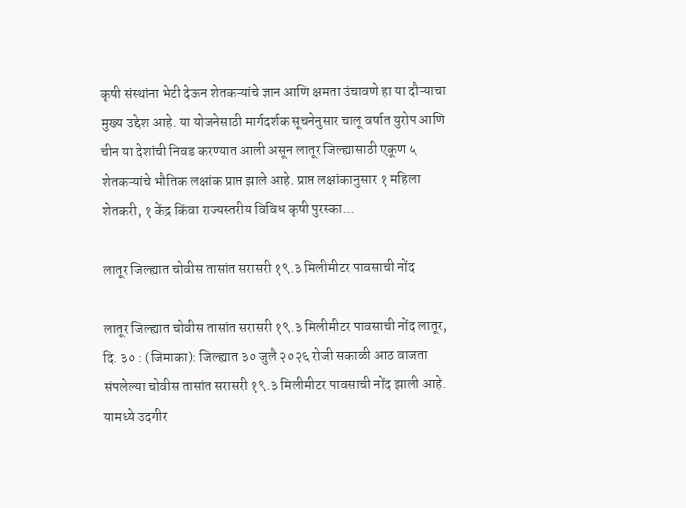कृषी संस्थांना भेटी देऊन शेतकऱ्यांचे ज्ञान आणि क्षमता उंचावणे हा या दौऱ्याचा मुख्य उद्देश आहे. या योजनेसाठी मार्गदर्शक सूचनेनुसार चालू वर्षात युरोप आणि चीन या देशांची निवड करण्यात आली असून लातूर जिल्ह्यासाठी एकूण ५ शेतकऱ्यांचे भौतिक लक्षांक प्राप्त झाले आहे. प्राप्त लक्षांकानुसार १ महिला शेतकरी, १ केंद्र किंवा राज्यस्तरीय विविध कृषी पुरस्का...

लातूर जिल्ह्यात चोवीस तासांत सरासरी १९.३ मिलीमीटर पावसाची नोंद

लातूर जिल्ह्यात चोवीस तासांत सरासरी १९.३ मिलीमीटर पावसाची नोंद लातूर, दि. ३० : (जिमाका): जिल्ह्यात ३० जुलै २०२६ रोजी सकाळी आठ वाजता संपलेल्या चोवीस तासांत सरासरी १९.३ मिलीमीटर पावसाची नोंद झाली आहे. यामध्ये उदगीर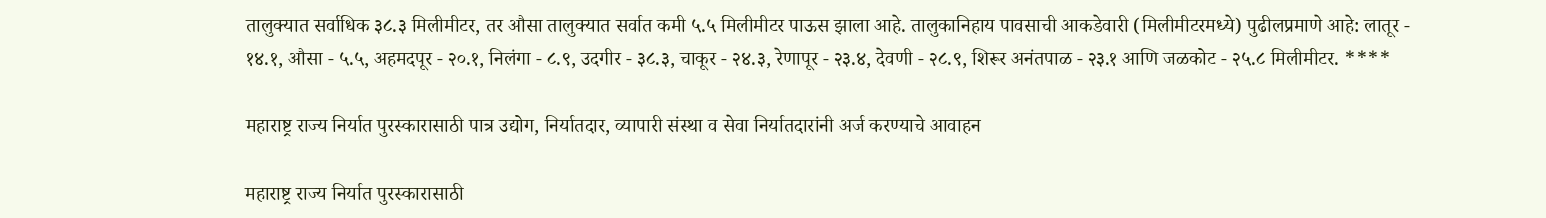तालुक्यात सर्वाधिक ३८.३ मिलीमीटर, तर औसा तालुक्यात सर्वात कमी ५.५ मिलीमीटर पाऊस झाला आहे. तालुकानिहाय पावसाची आकडेवारी (मिलीमीटरमध्ये) पुढीलप्रमाणे आहे: लातूर - १४.१, औसा - ५.५, अहमदपूर - २०.१, निलंगा - ८.९, उदगीर - ३८.३, चाकूर - २४.३, रेणापूर - २३.४, देवणी - २८.९, शिरूर अनंतपाळ - २३.१ आणि जळकोट - २५.८ मिलीमीटर. ****

महाराष्ट्र राज्य निर्यात पुरस्कारासाठी पात्र उद्योग, निर्यातदार, व्यापारी संस्था व सेवा निर्यातदारांनी अर्ज करण्याचे आवाहन

महाराष्ट्र राज्य निर्यात पुरस्कारासाठी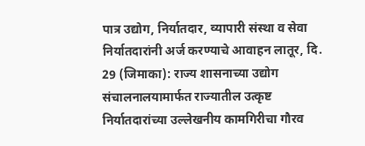पात्र उद्योग, निर्यातदार, व्यापारी संस्था व सेवा निर्यातदारांनी अर्ज करण्याचे आवाहन लातूर, दि. 29 (जिमाका): राज्य शासनाच्या उद्योग संचालनालयामार्फत राज्यातील उत्कृष्ट निर्यातदारांच्या उल्लेखनीय कामगिरीचा गौरव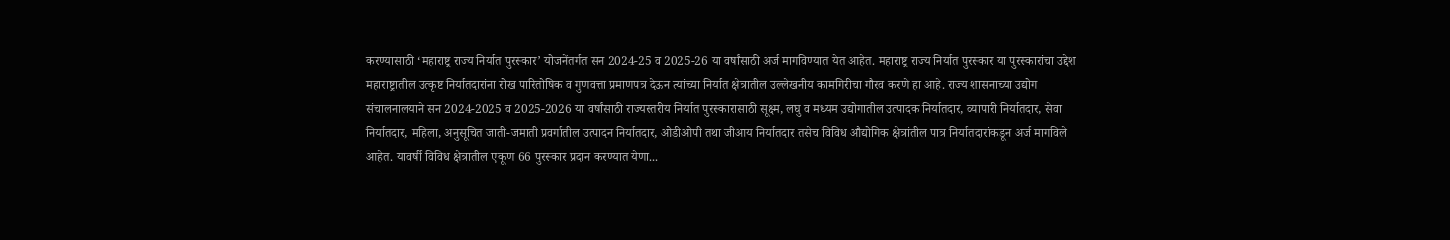करण्यासाठी ‘महाराष्ट्र राज्य निर्यात पुरस्कार’ योजनेंतर्गत सन 2024-25 व 2025-26 या वर्षांसाठी अर्ज मागविण्यात येत आहेत. महाराष्ट्र राज्य निर्यात पुरस्कार या पुरस्कारांचा उद्देश महाराष्ट्रातील उत्कृष्ट निर्यातदारांना रोख पारितोषिक व गुणवत्ता प्रमाणपत्र देऊन त्यांच्या निर्यात क्षेत्रातील उल्लेखनीय कामगिरीचा गौरव करणे हा आहे. राज्य शासनाच्या उद्योग संचालनालयाने सन 2024-2025 व 2025-2026 या वर्षांसाठी राज्यस्तरीय निर्यात पुरस्कारासाठी सूक्ष्म, लघु व मध्यम उद्योगातील उत्पादक निर्यातदार, व्यापारी निर्यातदार, सेवा निर्यातदार, महिला, अनुसूचित जाती-जमाती प्रवर्गातील उत्पादन निर्यातदार, ओडीओपी तथा जीआय निर्यातदार तसेच विविध औद्योगिक क्षेत्रांतील पात्र निर्यातदारांकडून अर्ज मागविले आहेत. यावर्षी विविध क्षेत्रातील एकूण 66 पुरस्कार प्रदान करण्यात येणा...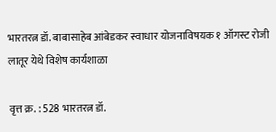भारतरत्न डॉ. बाबासाहेब आंबेडकर स्वाधार योजनाविषयक १ ऑगस्ट रोजी लातूर येथे विशेष कार्यशाळा

वृत्त क्र. : 528 भारतरत्न डॉ.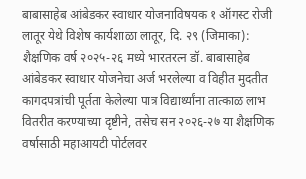बाबासाहेब आंबेडकर स्वाधार योजनाविषयक १ ऑगस्ट रोजी लातूर येथे विशेष कार्यशाळा लातूर, दि. २९ (जिमाका): शैक्षणिक वर्ष २०२५-२६ मध्ये भारतरत्न डॉ. बाबासाहेब आंबेडकर स्वाधार योजनेचा अर्ज भरलेल्या व विहीत मुदतीत कागदपत्रांची पूर्तता केलेल्या पात्र विद्यार्थ्यांना तात्काळ लाभ वितरीत करण्याच्या दृष्टीने, तसेच सन २०२६-२७ या शैक्षणिक वर्षासाठी महाआयटी पोर्टलवर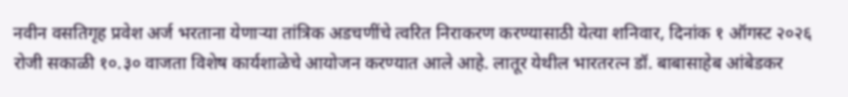नवीन वसतिगृह प्रवेश अर्ज भरताना येणाऱ्या तांत्रिक अडचणींचे त्वरित निराकरण करण्यासाठी येत्या शनिवार, दिनांक १ ऑगस्ट २०२६ रोजी सकाळी १०.३० वाजता विशेष कार्यशाळेचे आयोजन करण्यात आले आहे. लातूर येथील भारतरत्न डॉ. बाबासाहेब आंबेडकर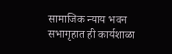सामाजिक न्याय भवन सभागृहात ही कार्यशाळा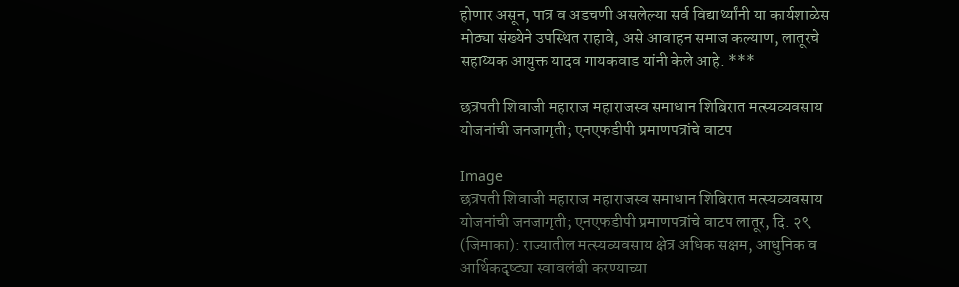होणार असून, पात्र व अडचणी असलेल्या सर्व विद्यार्थ्यांनी या कार्यशाळेस मोठ्या संख्येने उपस्थित राहावे, असे आवाहन समाज कल्याण, लातूरचे सहाय्यक आयुक्त यादव गायकवाड यांनी केले आहे. ***

छत्रपती शिवाजी महाराज महाराजस्व समाधान शिबिरात मत्स्यव्यवसाय योजनांची जनजागृती; एनएफडीपी प्रमाणपत्रांचे वाटप

Image
छत्रपती शिवाजी महाराज महाराजस्व समाधान शिबिरात मत्स्यव्यवसाय योजनांची जनजागृती; एनएफडीपी प्रमाणपत्रांचे वाटप लातूर, दि. २९ (जिमाका): राज्यातील मत्स्यव्यवसाय क्षेत्र अधिक सक्षम, आधुनिक व आर्थिकदृष्ट्या स्वावलंबी करण्याच्या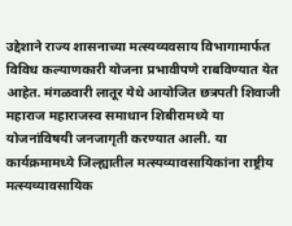उद्देशाने राज्य शासनाच्या मत्स्यव्यवसाय विभागामार्फत विविध कल्याणकारी योजना प्रभावीपणे राबविण्यात येत आहेत. मंगळवारी लातूर येथे आयोजित छत्रपती शिवाजी महाराज महाराजस्व समाधान शिबीरामध्ये या योजनांविषयी जनजागृती करण्यात आली. या कार्यक्रमामध्ये जिल्ह्यातील मत्स्यव्यावसायिकांना राष्ट्रीय मत्स्यव्यावसायिक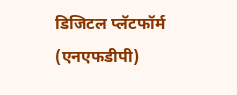डिजिटल प्लॅटफॉर्म (एनएफडीपी)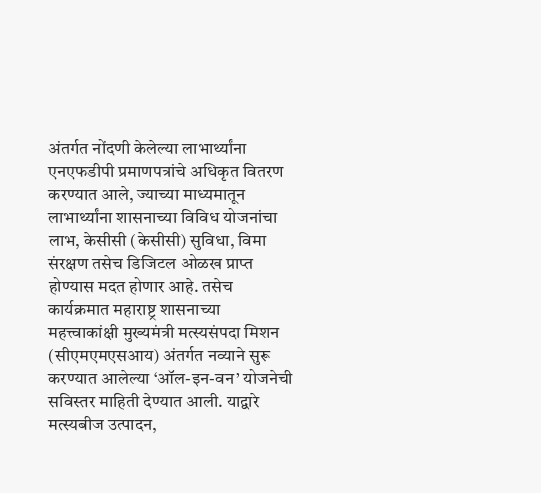अंतर्गत नोंदणी केलेल्या लाभार्थ्यांना एनएफडीपी प्रमाणपत्रांचे अधिकृत वितरण करण्यात आले, ज्याच्या माध्यमातून लाभार्थ्यांना शासनाच्या विविध योजनांचा लाभ, केसीसी (केसीसी) सुविधा, विमा संरक्षण तसेच डिजिटल ओळख प्राप्त होण्यास मदत होणार आहे. तसेच कार्यक्रमात महाराष्ट्र शासनाच्या महत्त्वाकांक्षी मुख्यमंत्री मत्स्यसंपदा मिशन (सीएमएमएसआय) अंतर्गत नव्याने सुरू करण्यात आलेल्या ‘ऑल-इन-वन’ योजनेची सविस्तर माहिती देण्यात आली. याद्वारे मत्स्यबीज उत्पादन,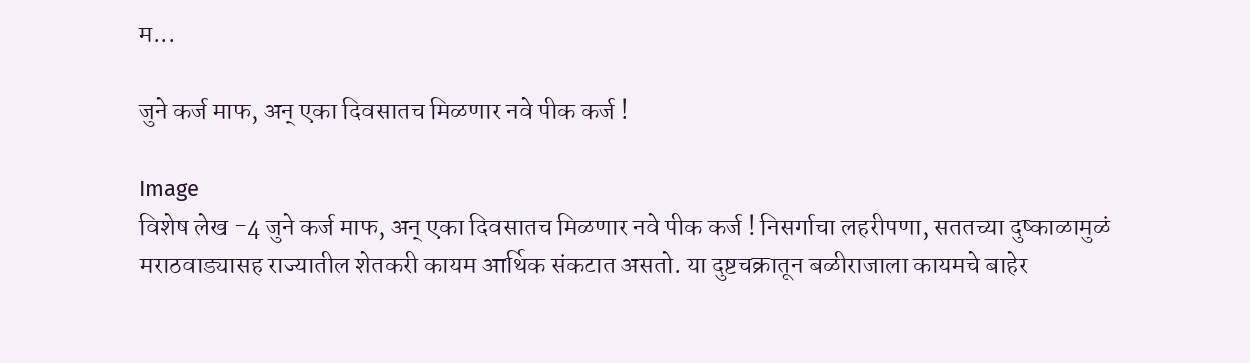म...

जुने कर्ज माफ, अन् एका दिवसातच मिळणार नवे पीक कर्ज !

Image
विशेष लेख -4 जुने कर्ज माफ, अन् एका दिवसातच मिळणार नवे पीक कर्ज ! निसर्गाचा लहरीपणा, सततच्या दुष्काळामुळं मराठवाड्यासह राज्यातील शेतकरी कायम आर्थिक संकटात असतो. या दुष्टचक्रातून बळीराजाला कायमचे बाहेर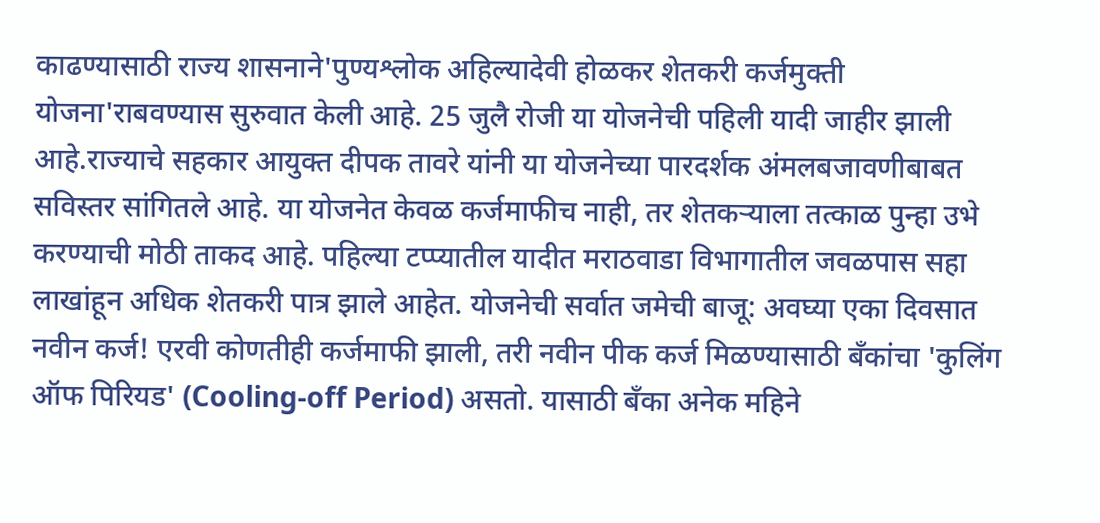काढण्यासाठी राज्य शासनाने'पुण्यश्लोक अहिल्यादेवी होळकर शेतकरी कर्जमुक्ती योजना'राबवण्यास सुरुवात केली आहे. 25 जुलै रोजी या योजनेची पहिली यादी जाहीर झाली आहे.राज्याचे सहकार आयुक्त दीपक तावरे यांनी या योजनेच्या पारदर्शक अंमलबजावणीबाबत सविस्तर सांगितले आहे. या योजनेत केवळ कर्जमाफीच नाही, तर शेतकऱ्याला तत्काळ पुन्हा उभे करण्याची मोठी ताकद आहे. पहिल्या टप्प्यातील यादीत मराठवाडा विभागातील जवळपास सहा लाखांहून अधिक शेतकरी पात्र झाले आहेत. योजनेची सर्वात जमेची बाजू: अवघ्या एका दिवसात नवीन कर्ज! एरवी कोणतीही कर्जमाफी झाली, तरी नवीन पीक कर्ज मिळण्यासाठी बँकांचा 'कुलिंग ऑफ पिरियड' (Cooling-off Period) असतो. यासाठी बँका अनेक महिने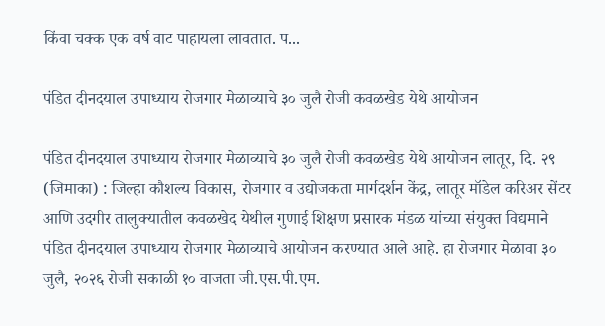किंवा चक्क एक वर्ष वाट पाहायला लावतात. प...

पंडित दीनदयाल उपाध्याय रोजगार मेळाव्याचे ३० जुलै रोजी कवळखेड येथे आयोजन

पंडित दीनदयाल उपाध्याय रोजगार मेळाव्याचे ३० जुलै रोजी कवळखेड येथे आयोजन लातूर, दि. २९ (जिमाका) : जिल्हा कौशल्य विकास, रोजगार व उद्योजकता मार्गदर्शन केंद्र, लातूर मॉडेल करिअर सेंटर आणि उदगीर तालुक्यातील कवळखेद येथील गुणाई शिक्षण प्रसारक मंडळ यांच्या संयुक्त विद्यमाने पंडित दीनदयाल उपाध्याय रोजगार मेळाव्याचे आयोजन करण्यात आले आहे. हा रोजगार मेळावा ३० जुलै, २०२६ रोजी सकाळी १० वाजता जी.एस.पी.एम.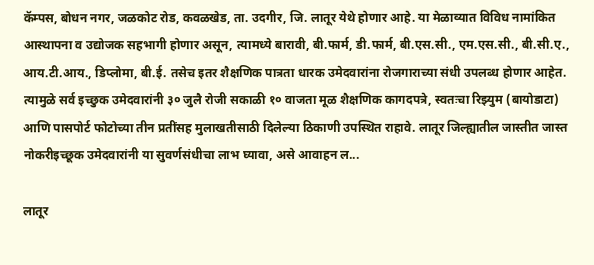कॅम्पस, बोधन नगर, जळकोट रोड, कवळखेड, ता. उदगीर, जि. लातूर येथे होणार आहे. या मेळाव्यात विविध नामांकित आस्थापना व उद्योजक सहभागी होणार असून, त्यामध्ये बारावी, बी.फार्म, डी.फार्म, बी.एस.सी., एम.एस.सी., बी.सी.ए., आय.टी.आय., डिप्लोमा, बी.ई. तसेच इतर शैक्षणिक पात्रता धारक उमेदवारांना रोजगाराच्या संधी उपलब्ध होणार आहेत. त्यामुळे सर्व इच्छुक उमेदवारांनी ३० जुलै रोजी सकाळी १० वाजता मूळ शैक्षणिक कागदपत्रे, स्वतःचा रिझ्युम (बायोडाटा) आणि पासपोर्ट फोटोच्या तीन प्रतींसह मुलाखतीसाठी दिलेल्या ठिकाणी उपस्थित राहावे. लातूर जिल्ह्यातील जास्तीत जास्त नोकरीइच्छूक उमेदवारांनी या सुवर्णसंधीचा लाभ घ्यावा, असे आवाहन ल...

लातूर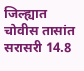जिल्ह्यात चोवीस तासांत सरासरी 14.8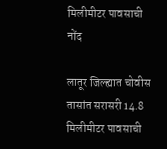मिलीमीटर पावसाची नोंद

लातूर जिल्ह्यात चोवीस तासांत सरासरी 14.8 मिलीमीटर पावसाची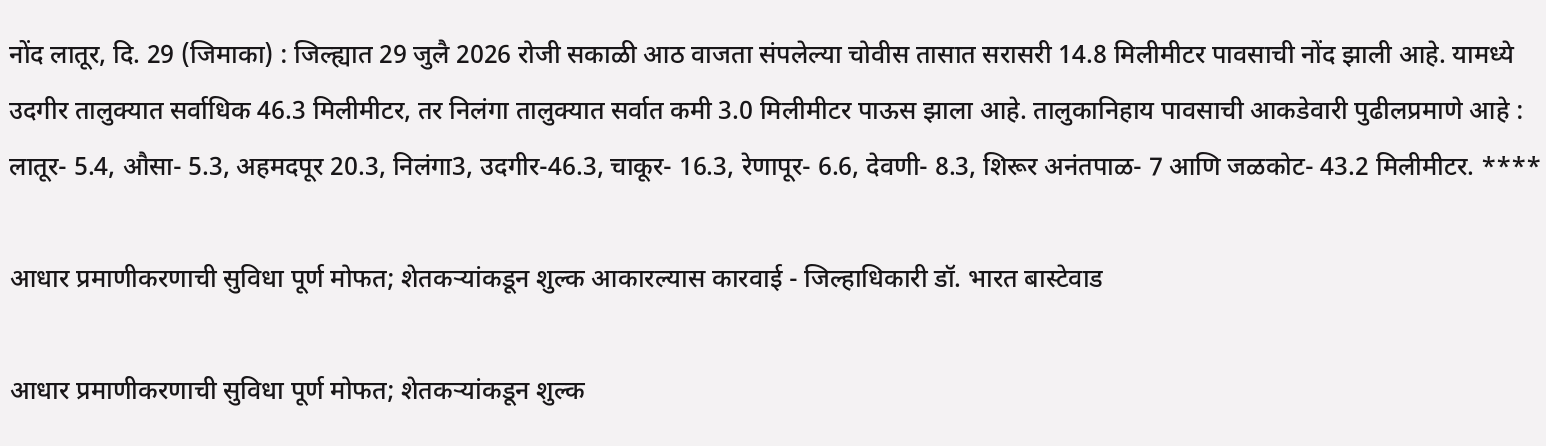नोंद लातूर, दि. 29 (जिमाका) : जिल्ह्यात 29 जुलै 2026 रोजी सकाळी आठ वाजता संपलेल्या चोवीस तासात सरासरी 14.8 मिलीमीटर पावसाची नोंद झाली आहे. यामध्ये उदगीर तालुक्यात सर्वाधिक 46.3 मिलीमीटर, तर निलंगा तालुक्यात सर्वात कमी 3.0 मिलीमीटर पाऊस झाला आहे. तालुकानिहाय पावसाची आकडेवारी पुढीलप्रमाणे आहे : लातूर- 5.4, औसा- 5.3, अहमदपूर 20.3, निलंगा3, उदगीर-46.3, चाकूर- 16.3, रेणापूर- 6.6, देवणी- 8.3, शिरूर अनंतपाळ- 7 आणि जळकोट- 43.2 मिलीमीटर. ****

आधार प्रमाणीकरणाची सुविधा पूर्ण मोफत; शेतकऱ्यांकडून शुल्क आकारल्यास कारवाई - जिल्हाधिकारी डॉ. भारत बास्टेवाड

आधार प्रमाणीकरणाची सुविधा पूर्ण मोफत; शेतकऱ्यांकडून शुल्क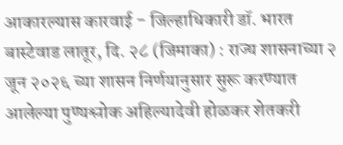आकारल्यास कारवाई - जिल्हाधिकारी डॉ. भारत बास्टेवाड लातूर, दि. २८ (जिमाका) : राज्य शासनाच्या २ जून २०२६ च्या शासन निर्णयानुसार सुरू करण्यात आलेल्या पुण्यश्लोक अहिल्यादेवी होळकर शेतकरी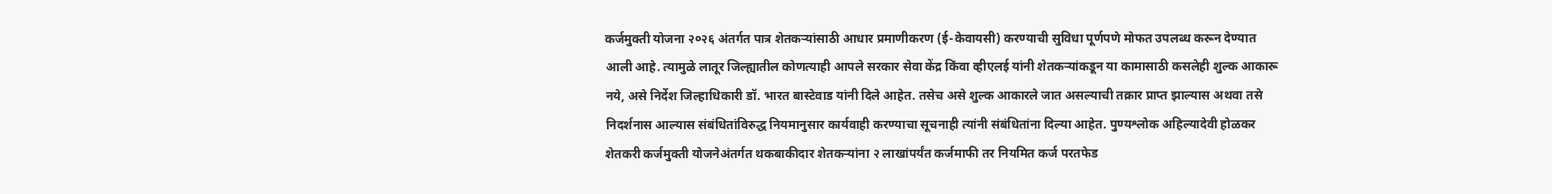कर्जमुक्ती योजना २०२६ अंतर्गत पात्र शेतकऱ्यांसाठी आधार प्रमाणीकरण (ई-केवायसी) करण्याची सुविधा पूर्णपणे मोफत उपलब्ध करून देण्यात आली आहे. त्यामुळे लातूर जिल्ह्यातील कोणत्याही आपले सरकार सेवा केंद्र किंवा व्हीएलई यांनी शेतकऱ्यांकडून या कामासाठी कसलेही शुल्क आकारू नये, असे निर्देश जिल्हाधिकारी डॉ. भारत बास्टेवाड यांनी दिले आहेत. तसेच असे शुल्क आकारले जात असल्याची तक्रार प्राप्त झाल्यास अथवा तसे निदर्शनास आल्यास संबंधितांविरुद्ध नियमानुसार कार्यवाही करण्याचा सूचनाही त्यांनी संबंधितांना दिल्या आहेत. पुण्यश्लोक अहिल्यादेवी होळकर शेतकरी कर्जमुक्ती योजनेअंतर्गत थकबाकीदार शेतकऱ्यांना २ लाखांपर्यंत कर्जमाफी तर नियमित कर्ज परतफेड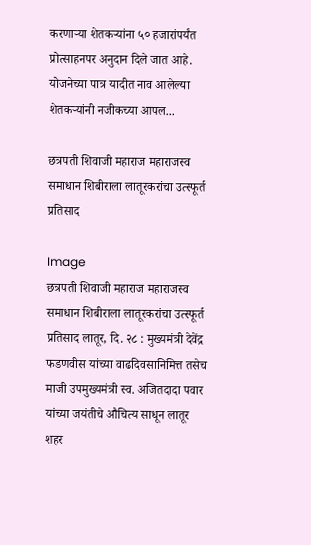करणाऱ्या शेतकऱ्यांना ५० हजारांपर्यंत प्रोत्साहनपर अनुदान दिले जात आहे. योजनेच्या पात्र यादीत नाव आलेल्या शेतकऱ्यांनी नजीकच्या आपल...

छत्रपती शिवाजी महाराज महाराजस्व समाधान शिबीराला लातूरकरांचा उत्स्फूर्त प्रतिसाद

Image
छत्रपती शिवाजी महाराज महाराजस्व समाधान शिबीराला लातूरकरांचा उत्स्फूर्त प्रतिसाद लातूर, दि. २८ : मुख्यमंत्री देवेंद्र फडणवीस यांच्या वाढदिवसानिमित्त तसेच माजी उपमुख्यमंत्री स्व. अजितदादा पवार यांच्या जयंतीचे औचित्य साधून लातूर शहर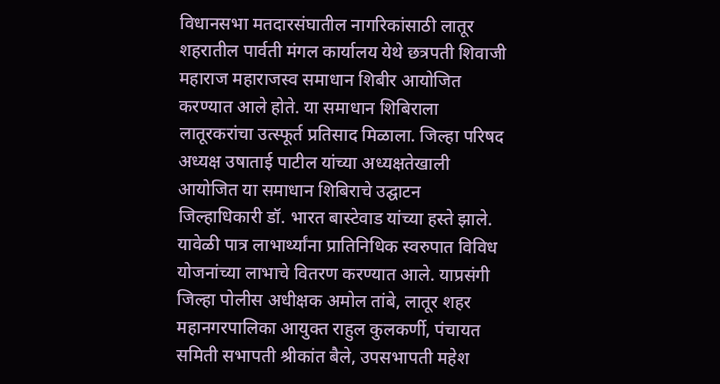विधानसभा मतदारसंघातील नागरिकांसाठी लातूर शहरातील पार्वती मंगल कार्यालय येथे छत्रपती शिवाजी महाराज महाराजस्व समाधान शिबीर आयोजित करण्यात आले होते. या समाधान शिबिराला लातूरकरांचा उत्स्फूर्त प्रतिसाद मिळाला. जिल्हा परिषद अध्यक्ष उषाताई पाटील यांच्या अध्यक्षतेखाली आयोजित या समाधान शिबिराचे उद्घाटन जिल्हाधिकारी डॉ. भारत बास्टेवाड यांच्या हस्ते झाले. यावेळी पात्र लाभार्थ्यांना प्रातिनिधिक स्वरुपात विविध योजनांच्या लाभाचे वितरण करण्यात आले. याप्रसंगी जिल्हा पोलीस अधीक्षक अमोल तांबे, लातूर शहर महानगरपालिका आयुक्त राहुल कुलकर्णी, पंचायत समिती सभापती श्रीकांत बैले, उपसभापती महेश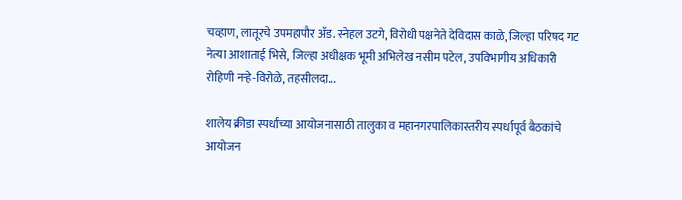चव्हाण, लातूरचे उपमहापौर ॲड. स्नेहल उटगे, विरोधी पक्षनेते देविदास काळे, जिल्हा परिषद गट नेत्या आशाताई भिसे, जिल्हा अधीक्षक भूमी अभिलेख नसीम पटेल, उपविभागीय अधिकारी रोहिणी नऱ्हे-विरोळे, तहसीलदा...

शालेय क्रीडा स्पर्धांच्या आयोजनासाठी तालुका व महानगरपालिकास्तरीय स्पर्धापूर्व बैठकांचे आयोजन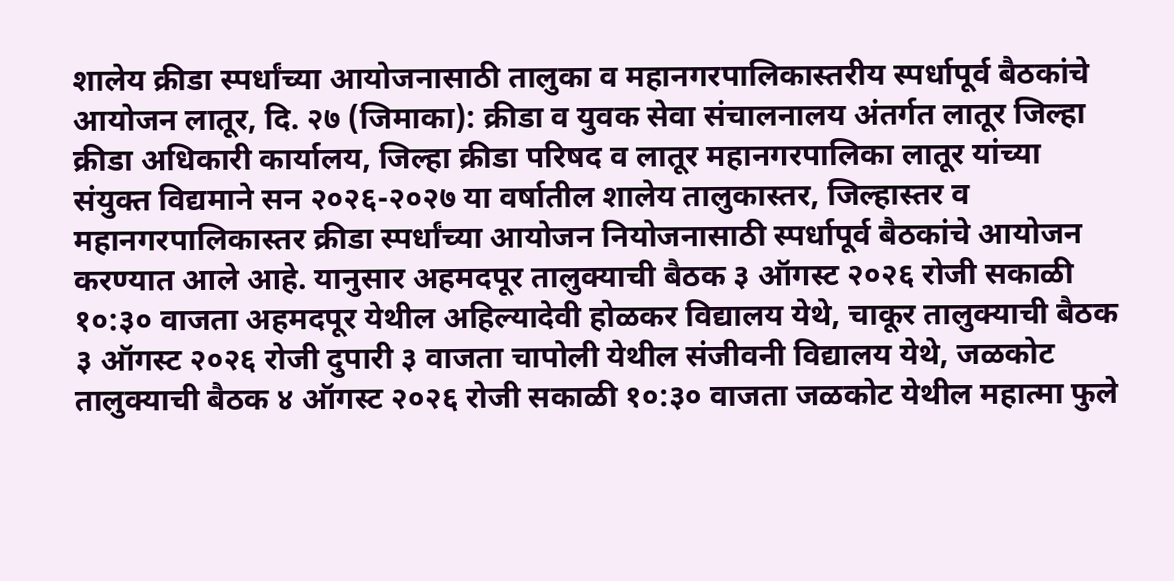शालेय क्रीडा स्पर्धांच्या आयोजनासाठी तालुका व महानगरपालिकास्तरीय स्पर्धापूर्व बैठकांचे आयोजन लातूर, दि. २७ (जिमाका): क्रीडा व युवक सेवा संचालनालय अंतर्गत लातूर जिल्हा क्रीडा अधिकारी कार्यालय, जिल्हा क्रीडा परिषद व लातूर महानगरपालिका लातूर यांच्या संयुक्त विद्यमाने सन २०२६-२०२७ या वर्षातील शालेय तालुकास्तर, जिल्हास्तर व महानगरपालिकास्तर क्रीडा स्पर्धांच्या आयोजन नियोजनासाठी स्पर्धापूर्व बैठकांचे आयोजन करण्यात आले आहे. यानुसार अहमदपूर तालुक्याची बैठक ३ ऑगस्ट २०२६ रोजी सकाळी १०:३० वाजता अहमदपूर येथील अहिल्यादेवी होळकर विद्यालय येथे, चाकूर तालुक्याची बैठक ३ ऑगस्ट २०२६ रोजी दुपारी ३ वाजता चापोली येथील संजीवनी विद्यालय येथे, जळकोट तालुक्याची बैठक ४ ऑगस्ट २०२६ रोजी सकाळी १०:३० वाजता जळकोट येथील महात्मा फुले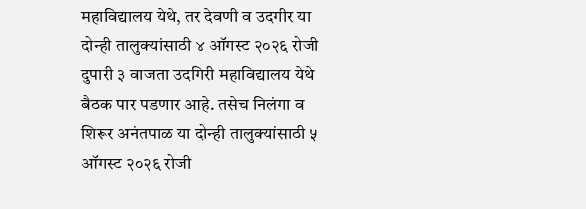महाविद्यालय येथे, तर देवणी व उदगीर या दोन्ही तालुक्यांसाठी ४ ऑगस्ट २०२६ रोजी दुपारी ३ वाजता उदगिरी महाविद्यालय येथे बैठक पार पडणार आहे. तसेच निलंगा व शिरूर अनंतपाळ या दोन्ही तालुक्यांसाठी ५ ऑगस्ट २०२६ रोजी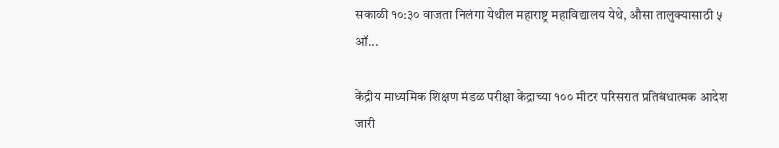सकाळी १०:३० वाजता निलंगा येथील महाराष्ट्र महाविद्यालय येथे, औसा तालुक्यासाठी ५ ऑ...

केंद्रीय माध्यमिक शिक्षण मंडळ परीक्षा केंद्राच्या १०० मीटर परिसरात प्रतिबंधात्मक आदेश जारी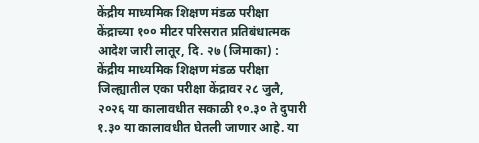केंद्रीय माध्यमिक शिक्षण मंडळ परीक्षा केंद्राच्या १०० मीटर परिसरात प्रतिबंधात्मक आदेश जारी लातूर, दि. २७ (जिमाका) : केंद्रीय माध्यमिक शिक्षण मंडळ परीक्षा जिल्ह्यातील एका परीक्षा केंद्रावर २८ जुलै, २०२६ या कालावधीत सकाळी १०.३० ते दुपारी १.३० या कालावधीत घेतली जाणार आहे. या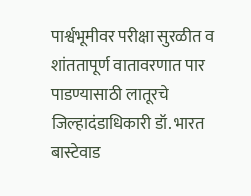पार्श्वभूमीवर परीक्षा सुरळीत व शांततापूर्ण वातावरणात पार पाडण्यासाठी लातूरचे जिल्हादंडाधिकारी डॉ. भारत बास्टेवाड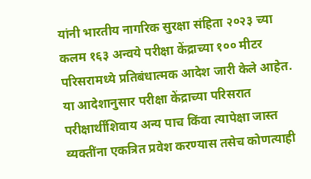यांनी भारतीय नागरिक सुरक्षा संहिता २०२३ च्या कलम १६३ अन्वये परीक्षा केंद्राच्या १०० मीटर परिसरामध्ये प्रतिबंधात्मक आदेश जारी केले आहेत. या आदेशानुसार परीक्षा केंद्राच्या परिसरात परीक्षार्थींशिवाय अन्य पाच किंवा त्यापेक्षा जास्त व्यक्तींना एकत्रित प्रवेश करण्यास तसेच कोणत्याही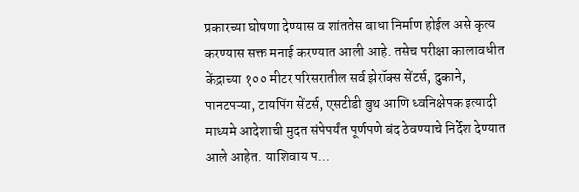प्रकारच्या घोषणा देण्यास व शांततेस बाधा निर्माण होईल असे कृत्य करण्यास सक्त मनाई करण्यात आली आहे. तसेच परीक्षा कालावधीत केंद्राच्या १०० मीटर परिसरातील सर्व झेरॉक्स सेंटर्स, दुकाने, पानटपऱ्या, टायपिंग सेंटर्स, एसटीडी बुथ आणि ध्वनिक्षेपक इत्यादी माध्यमे आदेशाची मुदत संपेपर्यंत पूर्णपणे बंद ठेवण्याचे निर्देश देण्यात आले आहेत. याशिवाय प...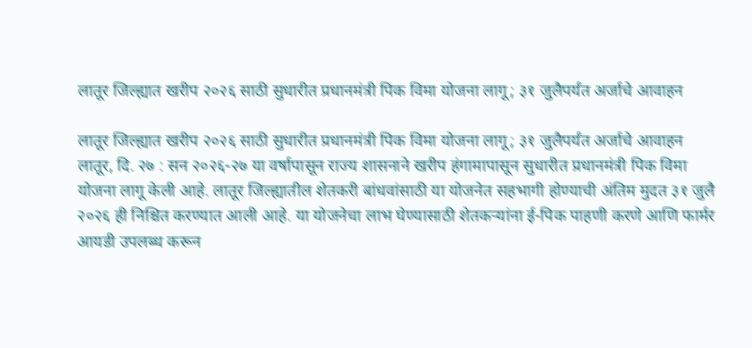लातूर जिल्ह्यात खरीप २०२६ साठी सुधारीत प्रधानमंत्री पिक विमा योजना लागू; ३१ जुलैपर्यंत अर्जाचे आवाहन

लातूर जिल्ह्यात खरीप २०२६ साठी सुधारीत प्रधानमंत्री पिक विमा योजना लागू; ३१ जुलैपर्यंत अर्जाचे आवाहन लातूर, दि. २७ : सन २०२६-२७ या वर्षापासून राज्य शासनाने खरीप हंगामापासून सुधारीत प्रधानमंत्री पिक विमा योजना लागू केली आहे. लातूर जिल्ह्यातील शेतकरी बांधवांसाठी या योजनेत सहभागी होण्याची अंतिम मुदत ३१ जुलै २०२६ ही निश्चित करण्यात आली आहे. या योजनेचा लाभ घेण्यासाठी शेतकऱ्यांना ई-पिक पाहणी करणे आणि फार्मर आयडी उपलब्ध करून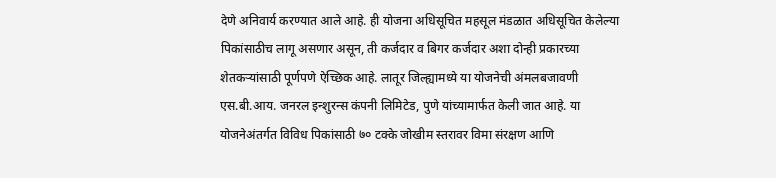देणे अनिवार्य करण्यात आले आहे. ही योजना अधिसूचित महसूल मंडळात अधिसूचित केलेल्या पिकांसाठीच लागू असणार असून, ती कर्जदार व बिगर कर्जदार अशा दोन्ही प्रकारच्या शेतकऱ्यांसाठी पूर्णपणे ऐच्छिक आहे. लातूर जिल्ह्यामध्ये या योजनेची अंमलबजावणी एस.बी.आय. जनरल इन्शुरन्स कंपनी लिमिटेड, पुणे यांच्यामार्फत केली जात आहे. या योजनेअंतर्गत विविध पिकांसाठी ७० टक्के जोखीम स्तरावर विमा संरक्षण आणि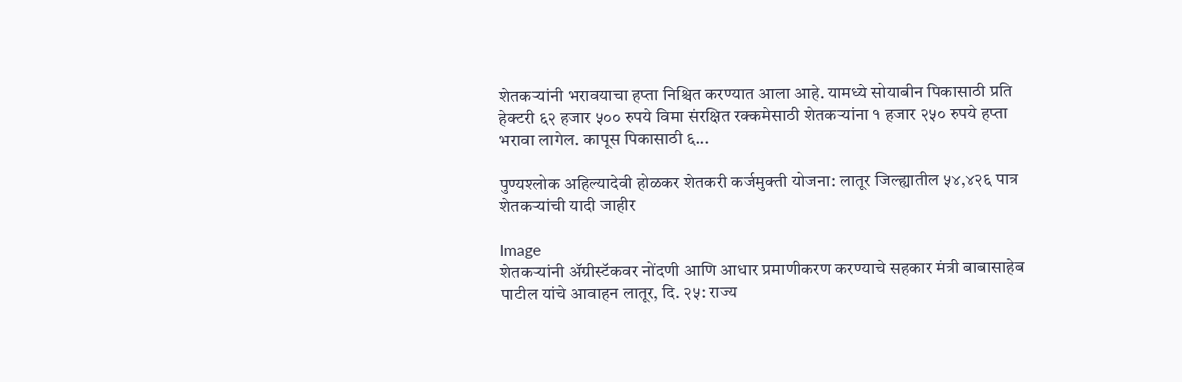शेतकऱ्यांनी भरावयाचा हप्ता निश्चित करण्यात आला आहे. यामध्ये सोयाबीन पिकासाठी प्रति हेक्टरी ६२ हजार ५०० रुपये विमा संरक्षित रक्कमेसाठी शेतकऱ्यांना १ हजार २५० रुपये हप्ता भरावा लागेल. कापूस पिकासाठी ६...

पुण्यश्लोक अहिल्यादेवी होळकर शेतकरी कर्जमुक्ती योजना: लातूर जिल्ह्यातील ५४,४२६ पात्र शेतकऱ्यांची यादी जाहीर

Image
शेतकऱ्यांनी ॲग्रीस्टॅकवर नोंदणी आणि आधार प्रमाणीकरण करण्याचे सहकार मंत्री बाबासाहेब पाटील यांचे आवाहन लातूर, दि. २५: राज्य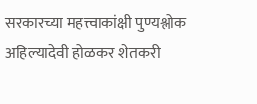सरकारच्या महत्त्वाकांक्षी पुण्यश्लोक अहिल्यादेवी होळकर शेतकरी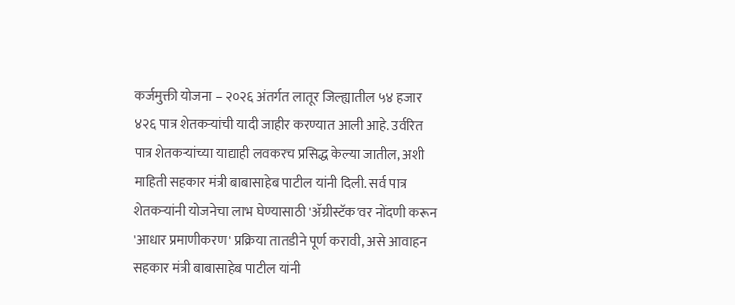कर्जमुक्ती योजना – २०२६ अंतर्गत लातूर जिल्ह्यातील ५४ हजार ४२६ पात्र शेतकऱ्यांची यादी जाहीर करण्यात आली आहे. उर्वरित पात्र शेतकऱ्यांच्या याद्याही लवकरच प्रसिद्ध केल्या जातील, अशी माहिती सहकार मंत्री बाबासाहेब पाटील यांनी दिली. सर्व पात्र शेतकऱ्यांनी योजनेचा लाभ घेण्यासाठी 'ॲग्रीस्टॅक'वर नोंदणी करून 'आधार प्रमाणीकरण' प्रक्रिया तातडीने पूर्ण करावी, असे आवाहन सहकार मंत्री बाबासाहेब पाटील यांनी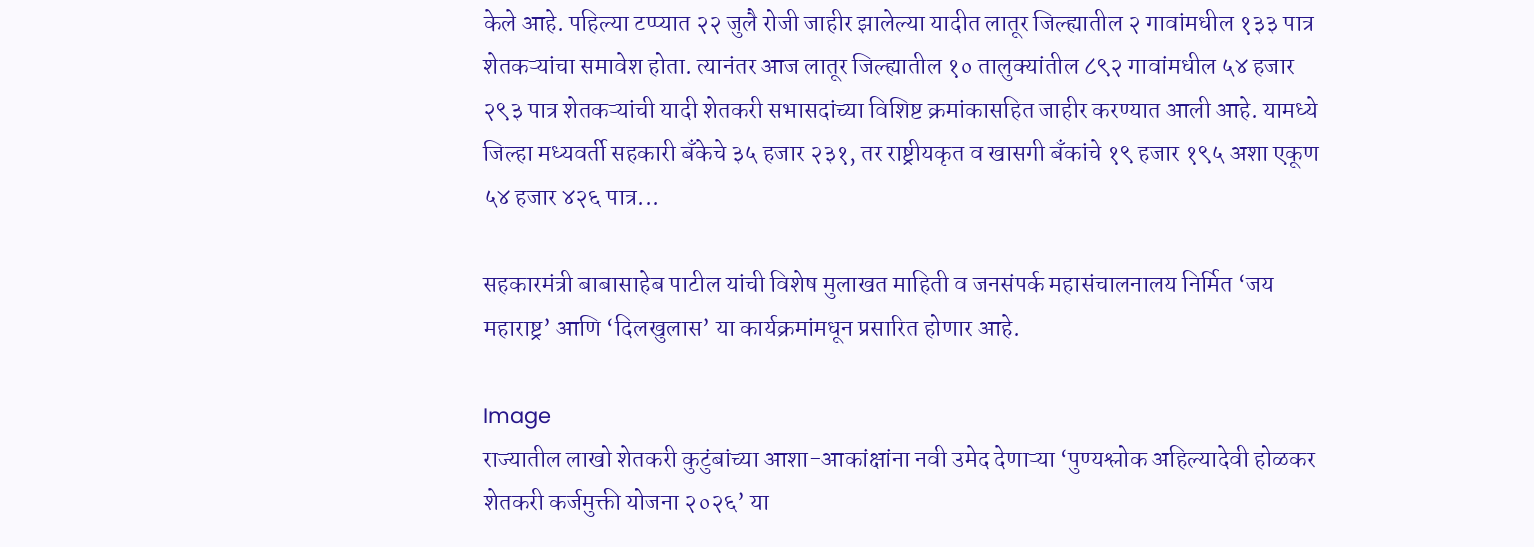केले आहे. पहिल्या टप्प्यात २२ जुलै रोजी जाहीर झालेल्या यादीत लातूर जिल्ह्यातील २ गावांमधील १३३ पात्र शेतकऱ्यांचा समावेश होता. त्यानंतर आज लातूर जिल्ह्यातील १० तालुक्यांतील ८९२ गावांमधील ५४ हजार २९३ पात्र शेतकऱ्यांची यादी शेतकरी सभासदांच्या विशिष्ट क्रमांकासहित जाहीर करण्यात आली आहे. यामध्ये जिल्हा मध्यवर्ती सहकारी बँकेचे ३५ हजार २३१, तर राष्ट्रीयकृत व खासगी बँकांचे १९ हजार १९५ अशा एकूण ५४ हजार ४२६ पात्र...

सहकारमंत्री बाबासाहेब पाटील यांची विशेष मुलाखत माहिती व जनसंपर्क महासंचालनालय निर्मित ‘जय महाराष्ट्र’ आणि ‘दिलखुलास’ या कार्यक्रमांमधून प्रसारित होणार आहे.

Image
राज्यातील लाखो शेतकरी कुटुंबांच्या आशा-आकांक्षांना नवी उमेद देणाऱ्या ‘पुण्यश्लोक अहिल्यादेवी होळकर शेतकरी कर्जमुक्ती योजना २०२६’ या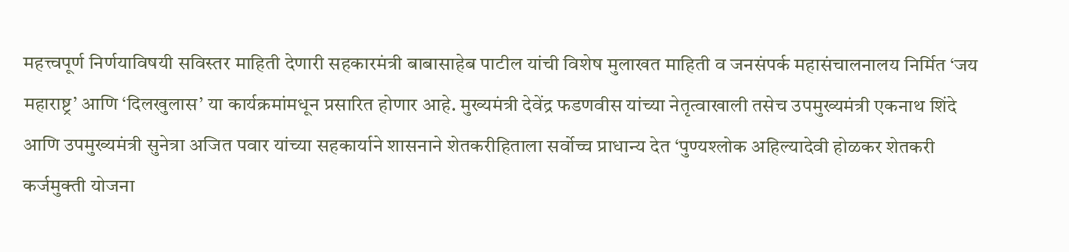महत्त्वपूर्ण निर्णयाविषयी सविस्तर माहिती देणारी सहकारमंत्री बाबासाहेब पाटील यांची विशेष मुलाखत माहिती व जनसंपर्क महासंचालनालय निर्मित ‘जय महाराष्ट्र’ आणि ‘दिलखुलास’ या कार्यक्रमांमधून प्रसारित होणार आहे. मुख्यमंत्री देवेंद्र फडणवीस यांच्या नेतृत्वाखाली तसेच उपमुख्यमंत्री एकनाथ शिंदे आणि उपमुख्यमंत्री सुनेत्रा अजित पवार यांच्या सहकार्याने शासनाने शेतकरीहिताला सर्वोच्च प्राधान्य देत ‘पुण्यश्लोक अहिल्यादेवी होळकर शेतकरी कर्जमुक्ती योजना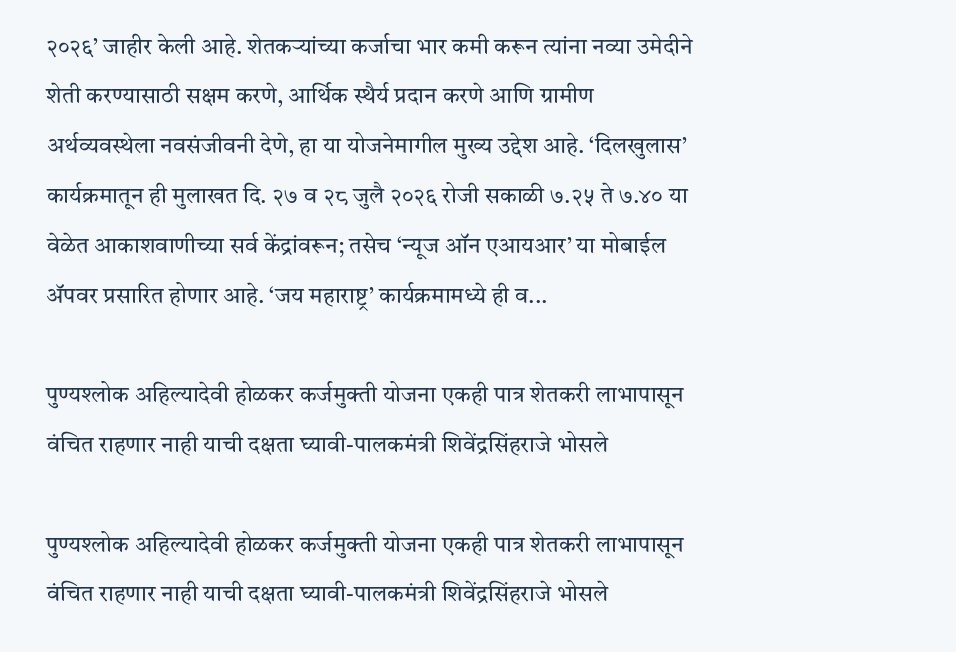२०२६’ जाहीर केली आहे. शेतकऱ्यांच्या कर्जाचा भार कमी करून त्यांना नव्या उमेदीने शेती करण्यासाठी सक्षम करणे, आर्थिक स्थैर्य प्रदान करणे आणि ग्रामीण अर्थव्यवस्थेला नवसंजीवनी देणे, हा या योजनेमागील मुख्य उद्देश आहे. ‘दिलखुलास’ कार्यक्रमातून ही मुलाखत दि. २७ व २८ जुलै २०२६ रोजी सकाळी ७.२५ ते ७.४० या वेळेत आकाशवाणीच्या सर्व केंद्रांवरून; तसेच ‘न्यूज ऑन एआयआर’ या मोबाईल ॲपवर प्रसारित होणार आहे. ‘जय महाराष्ट्र’ कार्यक्रमामध्ये ही व...

पुण्यश्लोक अहिल्यादेवी होळकर कर्जमुक्ती योजना एकही पात्र शेतकरी लाभापासून वंचित राहणार नाही याची दक्षता घ्यावी-पालकमंत्री शिवेंद्रसिंहराजे भोसले

पुण्यश्लोक अहिल्यादेवी होळकर कर्जमुक्ती योजना एकही पात्र शेतकरी लाभापासून वंचित राहणार नाही याची दक्षता घ्यावी-पालकमंत्री शिवेंद्रसिंहराजे भोसले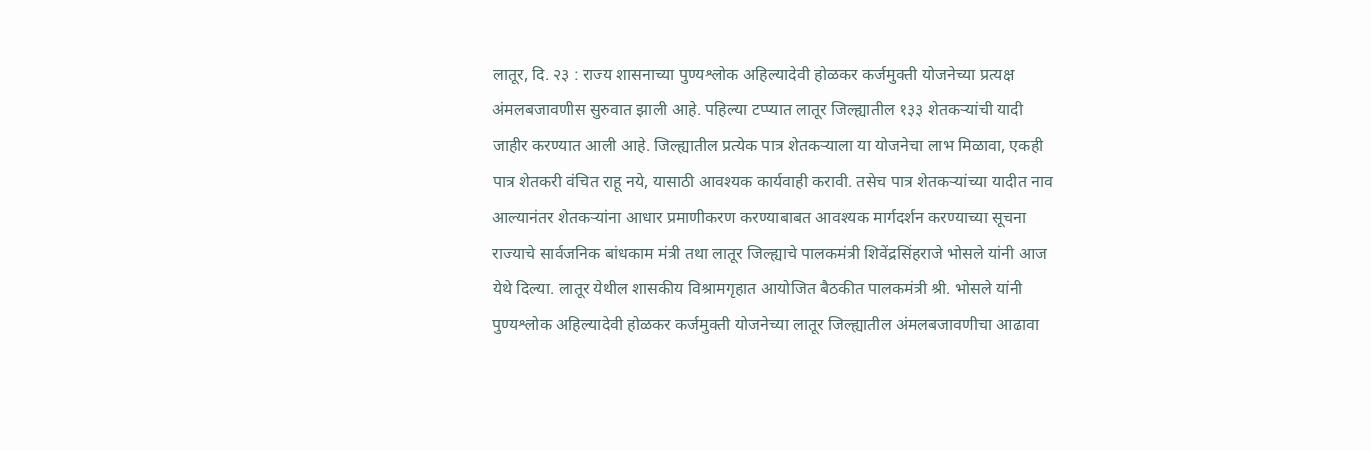लातूर, दि. २३ : राज्य शासनाच्या पुण्यश्लोक अहिल्यादेवी होळकर कर्जमुक्ती योजनेच्या प्रत्यक्ष अंमलबजावणीस सुरुवात झाली आहे. पहिल्या टप्प्यात लातूर जिल्ह्यातील १३३ शेतकऱ्यांची यादी जाहीर करण्यात आली आहे. जिल्ह्यातील प्रत्येक पात्र शेतकऱ्याला या योजनेचा लाभ मिळावा, एकही पात्र शेतकरी वंचित राहू नये, यासाठी आवश्यक कार्यवाही करावी. तसेच पात्र शेतकऱ्यांच्या यादीत नाव आल्यानंतर शेतकऱ्यांना आधार प्रमाणीकरण करण्याबाबत आवश्यक मार्गदर्शन करण्याच्या सूचना राज्याचे सार्वजनिक बांधकाम मंत्री तथा लातूर जिल्ह्याचे पालकमंत्री शिवेंद्रसिंहराजे भोसले यांनी आज येथे दिल्या. लातूर येथील शासकीय विश्रामगृहात आयोजित बैठकीत पालकमंत्री श्री. भोसले यांनी पुण्यश्लोक अहिल्यादेवी होळकर कर्जमुक्ती योजनेच्या लातूर जिल्ह्यातील अंमलबजावणीचा आढावा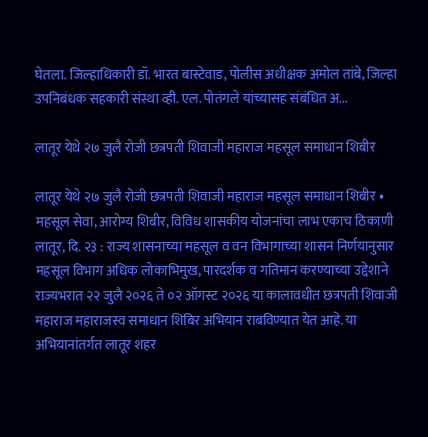घेतला. जिल्हाधिकारी डॉ. भारत बास्टेवाड, पोलीस अधीक्षक अमोल तांबे, जिल्हा उपनिबंधक सहकारी संस्था व्ही. एल. पोतंगले यांच्यासह संबंधित अ...

लातूर येथे २७ जुलै रोजी छत्रपती शिवाजी महाराज महसूल समाधान शिबीर

लातूर येथे २७ जुलै रोजी छत्रपती शिवाजी महाराज महसूल समाधान शिबीर • महसूल सेवा, आरोग्य शिबीर, विविध शासकीय योजनांचा लाभ एकाच ठिकाणी लातूर, दि. २३ : राज्य शासनाच्या महसूल व वन विभागाच्या शासन निर्णयानुसार महसूल विभाग अधिक लोकाभिमुख, पारदर्शक व गतिमान करण्याच्या उद्देशाने राज्यभरात २२ जुलै २०२६ ते ०२ ऑगस्ट २०२६ या कालावधीत छत्रपती शिवाजी महाराज महाराजस्व समाधान शिबिर अभियान राबविण्यात येत आहे. या अभियानांतर्गत लातूर शहर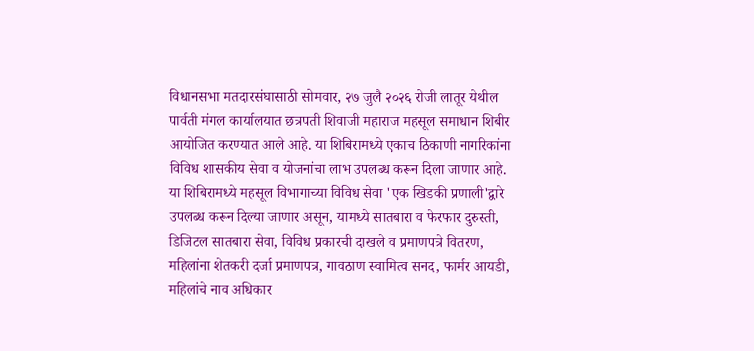विधानसभा मतदारसंघासाठी सोमवार, २७ जुलै २०२६ रोजी लातूर येथील पार्वती मंगल कार्यालयात छत्रपती शिवाजी महाराज महसूल समाधान शिबीर आयोजित करण्यात आले आहे. या शिबिरामध्ये एकाच ठिकाणी नागरिकांना विविध शासकीय सेवा व योजनांचा लाभ उपलब्ध करून दिला जाणार आहे. या शिबिरामध्ये महसूल विभागाच्या विविध सेवा 'एक खिडकी प्रणाली'द्वारे उपलब्ध करून दिल्या जाणार असून, यामध्ये सातबारा व फेरफार दुरुस्ती, डिजिटल सातबारा सेवा, विविध प्रकारची दाखले व प्रमाणपत्रे वितरण, महिलांना शेतकरी दर्जा प्रमाणपत्र, गावठाण स्वामित्व सनद, फार्मर आयडी, महिलांचे नाव अधिकार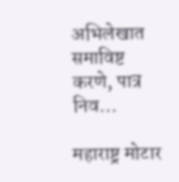अभिलेखात समाविष्ट करणे, पात्र निव...

महाराष्ट्र मोटार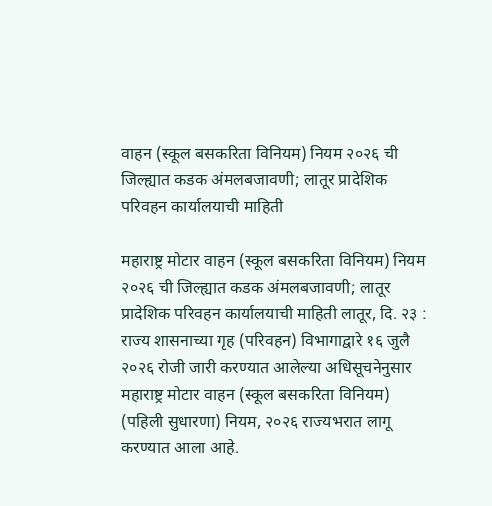वाहन (स्कूल बसकरिता विनियम) नियम २०२६ ची जिल्ह्यात कडक अंमलबजावणी; लातूर प्रादेशिक परिवहन कार्यालयाची माहिती

महाराष्ट्र मोटार वाहन (स्कूल बसकरिता विनियम) नियम २०२६ ची जिल्ह्यात कडक अंमलबजावणी; लातूर प्रादेशिक परिवहन कार्यालयाची माहिती लातूर, दि. २३ : राज्य शासनाच्या गृह (परिवहन) विभागाद्वारे १६ जुलै २०२६ रोजी जारी करण्यात आलेल्या अधिसूचनेनुसार महाराष्ट्र मोटार वाहन (स्कूल बसकरिता विनियम) (पहिली सुधारणा) नियम, २०२६ राज्यभरात लागू करण्यात आला आहे.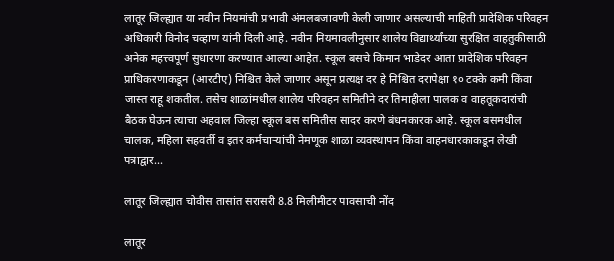लातूर जिल्ह्यात या नवीन नियमांची प्रभावी अंमलबजावणी केली जाणार असल्याची माहिती प्रादेशिक परिवहन अधिकारी विनोद चव्हाण यांनी दिली आहे. नवीन नियमावलीनुसार शालेय विद्यार्थ्यांच्या सुरक्षित वाहतुकीसाठी अनेक महत्त्वपूर्ण सुधारणा करण्यात आल्या आहेत. स्कूल बसचे किमान भाडेदर आता प्रादेशिक परिवहन प्राधिकरणाकडून (आरटीए) निश्चित केले जाणार असून प्रत्यक्ष दर हे निश्चित दरापेक्षा १० टक्के कमी किंवा जास्त राहू शकतील. तसेच शाळांमधील शालेय परिवहन समितीने दर तिमाहीला पालक व वाहतूकदारांची बैठक घेऊन त्याचा अहवाल जिल्हा स्कूल बस समितीस सादर करणे बंधनकारक आहे. स्कूल बसमधील चालक, महिला सहवर्ती व इतर कर्मचाऱ्यांची नेमणूक शाळा व्यवस्थापन किंवा वाहनधारकाकडून लेखी पत्राद्वार...

लातूर जिल्ह्यात चोवीस तासांत सरासरी 8.8 मिलीमीटर पावसाची नोंद

लातूर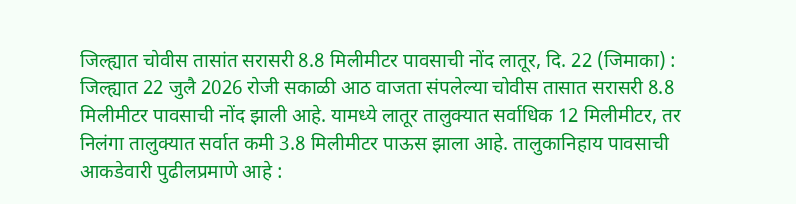जिल्ह्यात चोवीस तासांत सरासरी 8.8 मिलीमीटर पावसाची नोंद लातूर, दि. 22 (जिमाका) : जिल्ह्यात 22 जुलै 2026 रोजी सकाळी आठ वाजता संपलेल्या चोवीस तासात सरासरी 8.8 मिलीमीटर पावसाची नोंद झाली आहे. यामध्ये लातूर तालुक्यात सर्वाधिक 12 मिलीमीटर, तर निलंगा तालुक्यात सर्वात कमी 3.8 मिलीमीटर पाऊस झाला आहे. तालुकानिहाय पावसाची आकडेवारी पुढीलप्रमाणे आहे :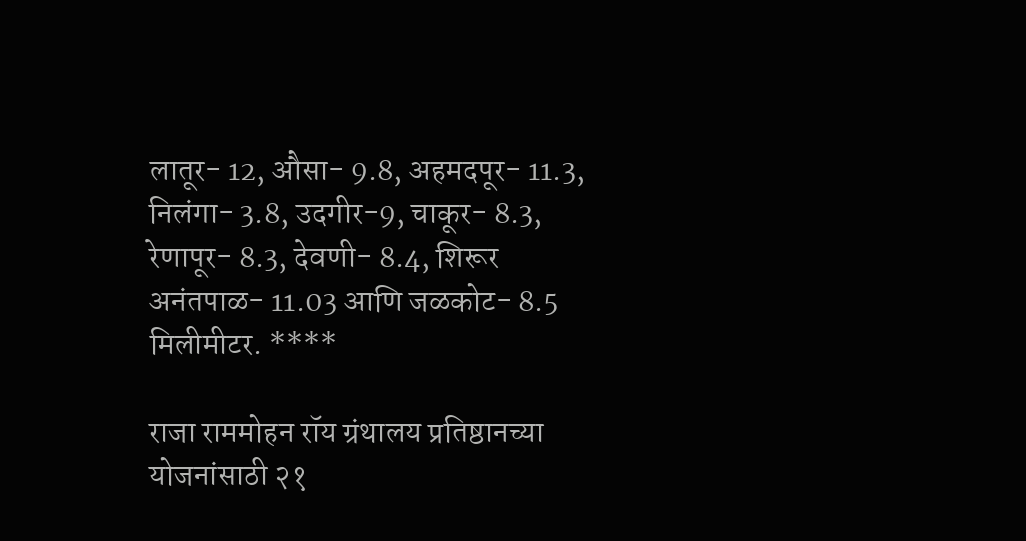लातूर- 12, औसा- 9.8, अहमदपूर- 11.3, निलंगा- 3.8, उदगीर-9, चाकूर- 8.3, रेणापूर- 8.3, देवणी- 8.4, शिरूर अनंतपाळ- 11.03 आणि जळकोट- 8.5 मिलीमीटर. ****

राजा राममोहन रॉय ग्रंथालय प्रतिष्ठानच्या योजनांसाठी २१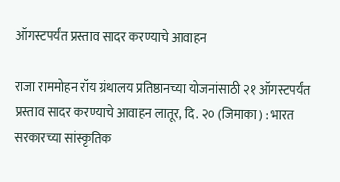ऑगस्टपर्यंत प्रस्ताव सादर करण्याचे आवाहन

राजा राममोहन रॉय ग्रंथालय प्रतिष्ठानच्या योजनांसाठी २१ ऑगस्टपर्यंत प्रस्ताव सादर करण्याचे आवाहन लातूर, दि. २० (जिमाका) : भारत सरकारच्या सांस्कृतिक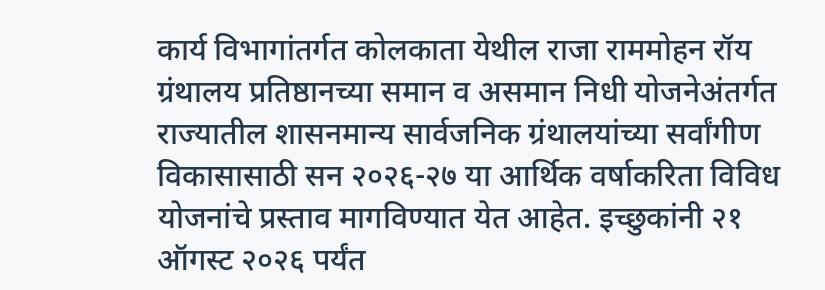कार्य विभागांतर्गत कोलकाता येथील राजा राममोहन रॉय ग्रंथालय प्रतिष्ठानच्या समान व असमान निधी योजनेअंतर्गत राज्यातील शासनमान्य सार्वजनिक ग्रंथालयांच्या सर्वांगीण विकासासाठी सन २०२६-२७ या आर्थिक वर्षाकरिता विविध योजनांचे प्रस्ताव मागविण्यात येत आहेत. इच्छुकांनी २१ ऑगस्ट २०२६ पर्यंत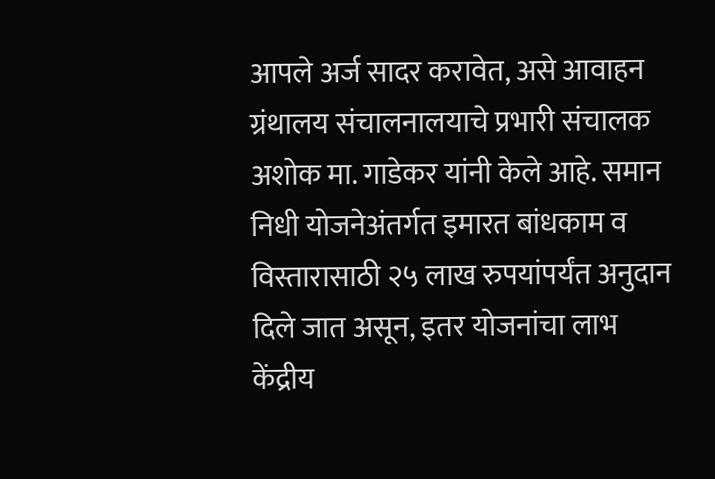आपले अर्ज सादर करावेत, असे आवाहन ग्रंथालय संचालनालयाचे प्रभारी संचालक अशोक मा. गाडेकर यांनी केले आहे. समान निधी योजनेअंतर्गत इमारत बांधकाम व विस्तारासाठी २५ लाख रुपयांपर्यंत अनुदान दिले जात असून, इतर योजनांचा लाभ केंद्रीय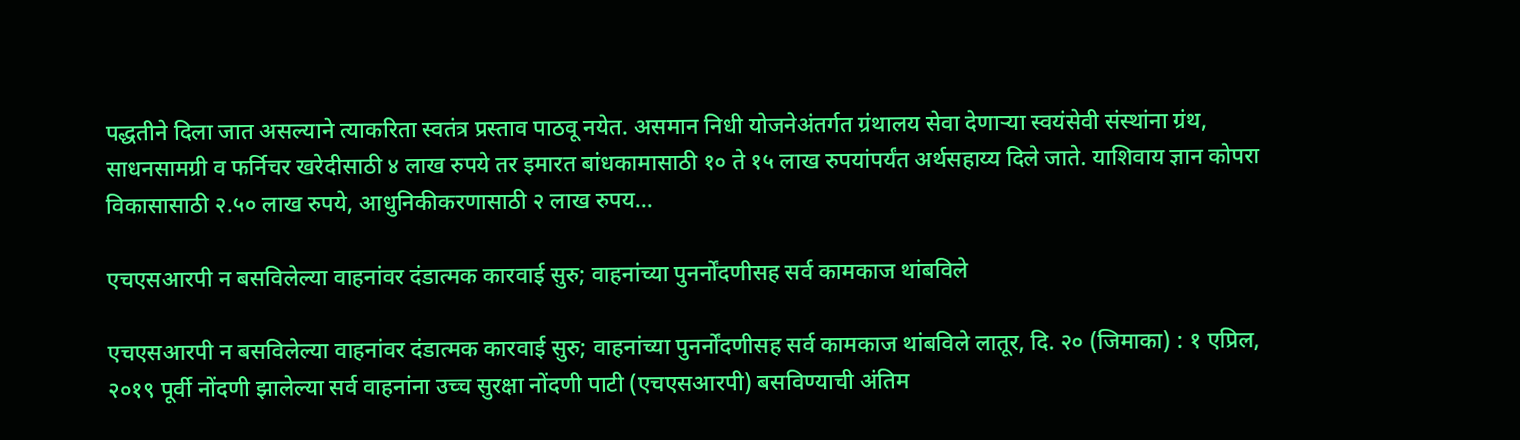पद्धतीने दिला जात असल्याने त्याकरिता स्वतंत्र प्रस्ताव पाठवू नयेत. असमान निधी योजनेअंतर्गत ग्रंथालय सेवा देणाऱ्या स्वयंसेवी संस्थांना ग्रंथ, साधनसामग्री व फर्निचर खरेदीसाठी ४ लाख रुपये तर इमारत बांधकामासाठी १० ते १५ लाख रुपयांपर्यंत अर्थसहाय्य दिले जाते. याशिवाय ज्ञान कोपरा विकासासाठी २.५० लाख रुपये, आधुनिकीकरणासाठी २ लाख रुपय...

एचएसआरपी न बसविलेल्या वाहनांवर दंडात्मक कारवाई सुरु; वाहनांच्या पुनर्नोंदणीसह सर्व कामकाज थांबविले

एचएसआरपी न बसविलेल्या वाहनांवर दंडात्मक कारवाई सुरु; वाहनांच्या पुनर्नोंदणीसह सर्व कामकाज थांबविले लातूर, दि. २० (जिमाका) : १ एप्रिल, २०१९ पूर्वी नोंदणी झालेल्या सर्व वाहनांना उच्च सुरक्षा नोंदणी पाटी (एचएसआरपी) बसविण्याची अंतिम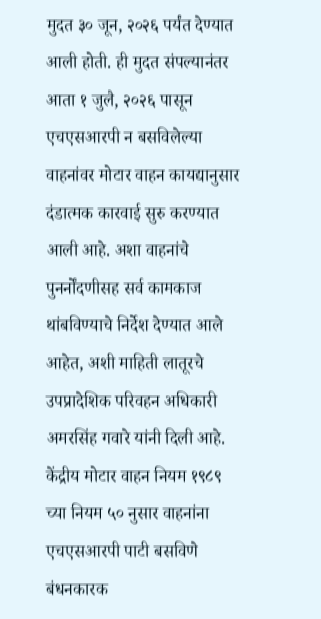मुदत ३० जून, २०२६ पर्यंत देण्यात आली होती. ही मुदत संपल्यानंतर आता १ जुलै, २०२६ पासून एचएसआरपी न बसविलेल्या वाहनांवर मोटार वाहन कायद्यानुसार दंडात्मक कारवाई सुरु करण्यात आली आहे. अशा वाहनांचे पुनर्नोंदणीसह सर्व कामकाज थांबविण्याचे निर्देश देण्यात आले आहेत, अशी माहिती लातूरचे उपप्रादेशिक परिवहन अधिकारी अमरसिंह गवारे यांनी दिली आहे. केंद्रीय मोटार वाहन नियम १९८९ च्या नियम ५० नुसार वाहनांना एचएसआरपी पाटी बसविणे बंधनकारक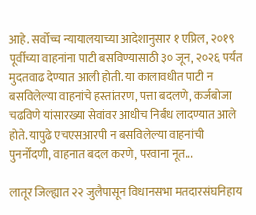आहे. सर्वोच्च न्यायालयाच्या आदेशानुसार १ एप्रिल, २०१९ पूर्वीच्या वाहनांना पाटी बसविण्यासाठी ३० जून, २०२६ पर्यंत मुदतवाढ देण्यात आली होती. या कालावधीत पाटी न बसविलेल्या वाहनांचे हस्तांतरण, पत्ता बदलणे, कर्जबोजा चढविणे यांसारख्या सेवांवर आधीच निर्बंध लादण्यात आले होते. यापुढे एचएसआरपी न बसविलेल्या वाहनांची पुनर्नोंदणी, वाहनात बदल करणे, परवाना नूत...

लातूर जिल्ह्यात २२ जुलैपासून विधानसभा मतदारसंघनिहाय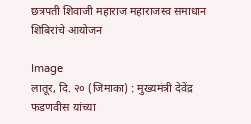छत्रपती शिवाजी महाराज महाराजस्व समाधान शिबिरांचे आयोजन

Image
लातूर, दि. २० (जिमाका) : मुख्यमंत्री देवेंद्र फडणवीस यांच्या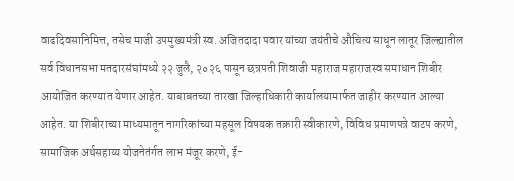वाढदिवसानिमित्त, तसेच माजी उपमुख्यमंत्री स्व. अजितदादा पवार यांच्या जयंतीचे औचित्य साधून लातूर जिल्ह्यातील सर्व विधानसभा मतदारसंघांमध्ये २२ जुलै, २०२६ पासून छत्रपती शिवाजी महाराज महाराजस्व समाधान शिबीर आयोजित करण्यात येणार आहेत. याबाबतच्या तारखा जिल्हाधिकारी कार्यालयामार्फत जाहीर करण्यात आल्या आहेत. या शिबीराच्या माध्यमातून नागरिकांच्या महसूल विषयक तक्रारी स्वीकारणे, विविध प्रमाणपत्रे वाटप करणे, सामाजिक अर्थसहाय्य योजनेतंर्गत लाभ मंजूर करणे, ई-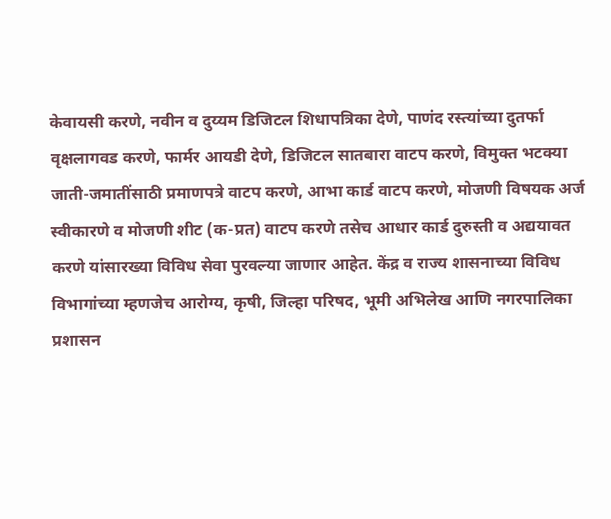केवायसी करणे, नवीन व दुय्यम डिजिटल शिधापत्रिका देणे, पाणंद रस्त्यांच्या दुतर्फा वृक्षलागवड करणे, फार्मर आयडी देणे, डिजिटल सातबारा वाटप करणे, विमुक्त भटक्या जाती-जमातींसाठी प्रमाणपत्रे वाटप करणे, आभा कार्ड वाटप करणे, मोजणी विषयक अर्ज स्वीकारणे व मोजणी शीट (क-प्रत) वाटप करणे तसेच आधार कार्ड दुरुस्ती व अद्ययावत करणे यांसारख्या विविध सेवा पुरवल्या जाणार आहेत. केंद्र व राज्य शासनाच्या विविध विभागांच्या म्हणजेच आरोग्य, कृषी, जिल्हा परिषद, भूमी अभिलेख आणि नगरपालिका प्रशासन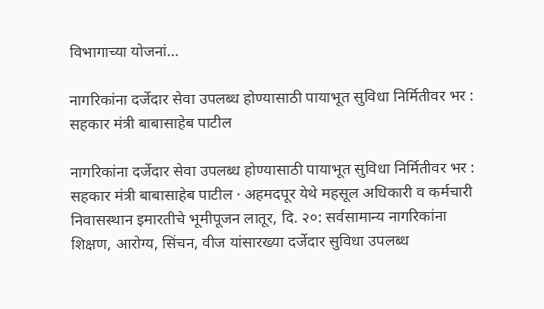विभागाच्या योजनां...

नागरिकांना दर्जेदार सेवा उपलब्ध होण्यासाठी पायाभूत सुविधा निर्मितीवर भर : सहकार मंत्री बाबासाहेब पाटील

नागरिकांना दर्जेदार सेवा उपलब्ध होण्यासाठी पायाभूत सुविधा निर्मितीवर भर : सहकार मंत्री बाबासाहेब पाटील · अहमदपूर येथे महसूल अधिकारी व कर्मचारी निवासस्थान इमारतीचे भूमीपूजन लातूर, दि. २०: सर्वसामान्य नागरिकांना शिक्षण, आरोग्य, सिंचन, वीज यांसारख्या दर्जेदार सुविधा उपलब्ध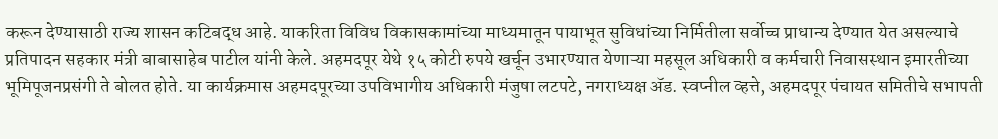करून देण्यासाठी राज्य शासन कटिबद्ध आहे. याकरिता विविध विकासकामांच्या माध्यमातून पायाभूत सुविधांच्या निर्मितीला सर्वोच्च प्राधान्य देण्यात येत असल्याचे प्रतिपादन सहकार मंत्री बाबासाहेब पाटील यांनी केले. अहमदपूर येथे १५ कोटी रुपये खर्चून उभारण्यात येणाऱ्या महसूल अधिकारी व कर्मचारी निवासस्थान इमारतीच्या भूमिपूजनप्रसंगी ते बोलत होते. या कार्यक्रमास अहमदपूरच्या उपविभागीय अधिकारी मंजुषा लटपटे, नगराध्यक्ष ॲड. स्वप्नील व्हत्ते, अहमदपूर पंचायत समितीचे सभापती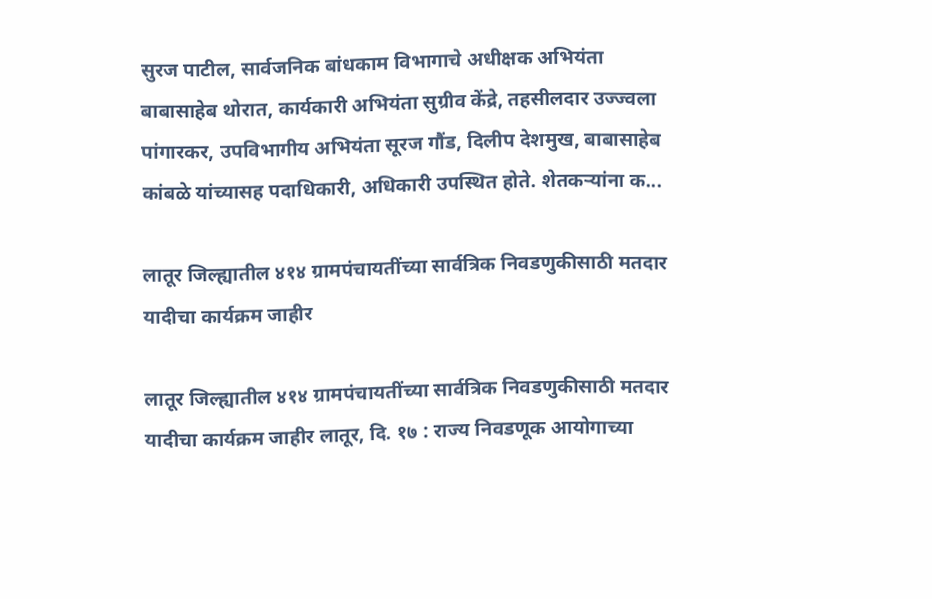सुरज पाटील, सार्वजनिक बांधकाम विभागाचे अधीक्षक अभियंता बाबासाहेब थोरात, कार्यकारी अभियंता सुग्रीव केंद्रे, तहसीलदार उज्ज्वला पांगारकर, उपविभागीय अभियंता सूरज गौंड, दिलीप देशमुख, बाबासाहेब कांबळे यांच्यासह पदाधिकारी, अधिकारी उपस्थित होते. शेतकऱ्यांना क...

लातूर जिल्ह्यातील ४१४ ग्रामपंचायतींच्या सार्वत्रिक निवडणुकीसाठी मतदार यादीचा कार्यक्रम जाहीर

लातूर जिल्ह्यातील ४१४ ग्रामपंचायतींच्या सार्वत्रिक निवडणुकीसाठी मतदार यादीचा कार्यक्रम जाहीर लातूर, दि. १७ : राज्य निवडणूक आयोगाच्या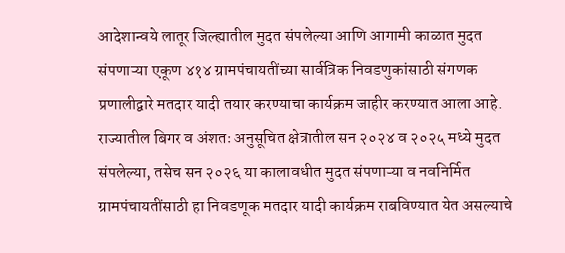आदेशान्वये लातूर जिल्ह्यातील मुदत संपलेल्या आणि आगामी काळात मुदत संपणाऱ्या एकूण ४१४ ग्रामपंचायतींच्या सार्वत्रिक निवडणुकांसाठी संगणक प्रणालीद्वारे मतदार यादी तयार करण्याचा कार्यक्रम जाहीर करण्यात आला आहे. राज्यातील बिगर व अंशतः अनुसूचित क्षेत्रातील सन २०२४ व २०२५ मध्ये मुदत संपलेल्या, तसेच सन २०२६ या कालावधीत मुदत संपणाऱ्या व नवनिर्मित ग्रामपंचायतींसाठी हा निवडणूक मतदार यादी कार्यक्रम राबविण्यात येत असल्याचे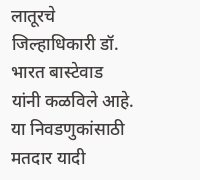लातूरचे जिल्हाधिकारी डॉ. भारत बास्टेवाड यांनी कळविले आहे. या निवडणुकांसाठी मतदार यादी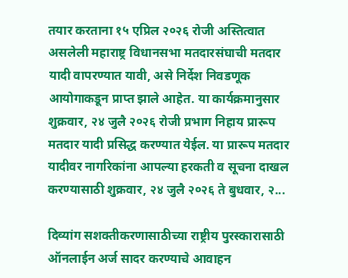तयार करताना १५ एप्रिल २०२६ रोजी अस्तित्वात असलेली महाराष्ट्र विधानसभा मतदारसंघाची मतदार यादी वापरण्यात यावी, असे निर्देश निवडणूक आयोगाकडून प्राप्त झाले आहेत. या कार्यक्रमानुसार शुक्रवार, २४ जुलै २०२६ रोजी प्रभाग निहाय प्रारूप मतदार यादी प्रसिद्ध करण्यात येईल. या प्रारूप मतदार यादीवर नागरिकांना आपल्या हरकती व सूचना दाखल करण्यासाठी शुक्रवार, २४ जुलै २०२६ ते बुधवार, २...

दिव्यांग सशक्तीकरणासाठीच्या राष्ट्रीय पुरस्कारासाठी ऑनलाईन अर्ज सादर करण्याचे आवाहन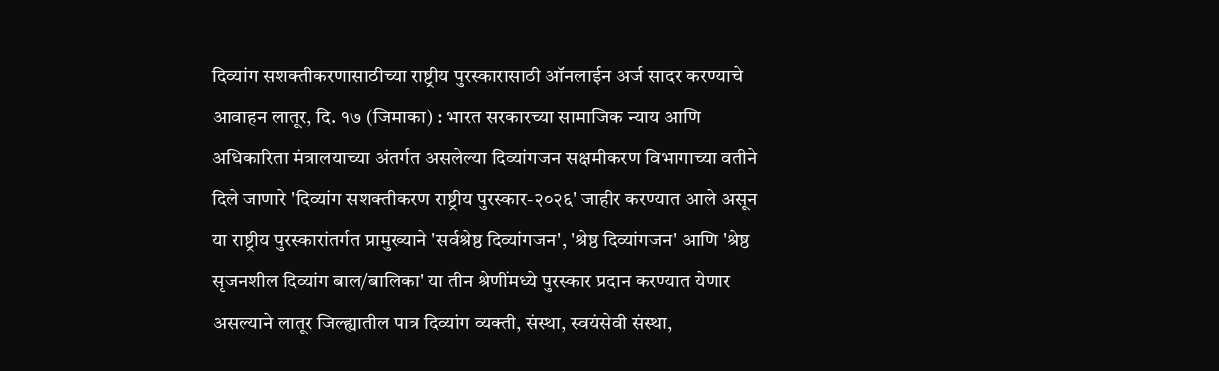दिव्यांग सशक्तीकरणासाठीच्या राष्ट्रीय पुरस्कारासाठी ऑनलाईन अर्ज सादर करण्याचे आवाहन लातूर, दि. १७ (जिमाका) : भारत सरकारच्या सामाजिक न्याय आणि अधिकारिता मंत्रालयाच्या अंतर्गत असलेल्या दिव्यांगजन सक्षमीकरण विभागाच्या वतीने दिले जाणारे 'दिव्यांग सशक्तीकरण राष्ट्रीय पुरस्कार-२०२६' जाहीर करण्यात आले असून या राष्ट्रीय पुरस्कारांतर्गत प्रामुख्याने 'सर्वश्रेष्ठ दिव्यांगजन', 'श्रेष्ठ दिव्यांगजन' आणि 'श्रेष्ठ सृजनशील दिव्यांग बाल/बालिका' या तीन श्रेणींमध्ये पुरस्कार प्रदान करण्यात येणार असल्याने लातूर जिल्ह्यातील पात्र दिव्यांग व्यक्ती, संस्था, स्वयंसेवी संस्था,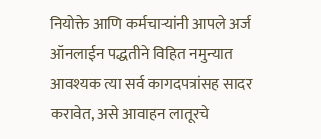नियोक्ते आणि कर्मचाऱ्यांनी आपले अर्ज ऑनलाईन पद्धतीने विहित नमुन्यात आवश्यक त्या सर्व कागदपत्रांसह सादर करावेत, असे आवाहन लातूरचे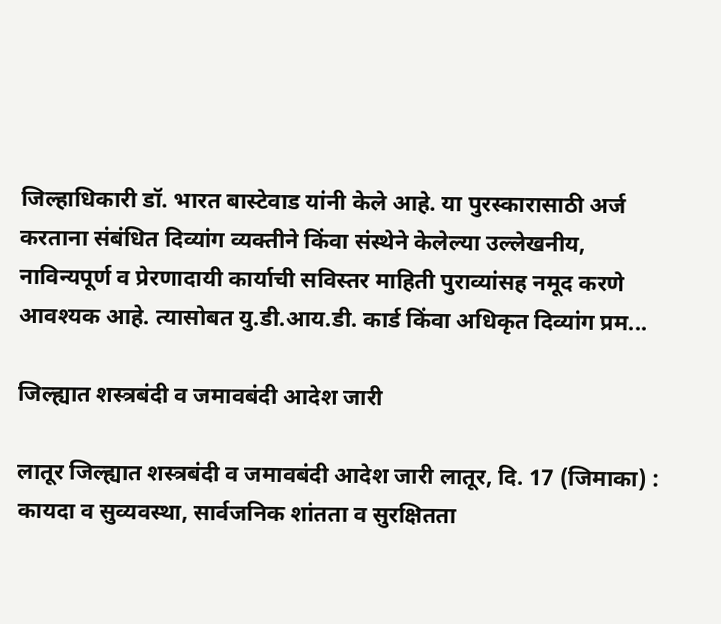जिल्हाधिकारी डॉ. भारत बास्टेवाड यांनी केले आहे. या पुरस्कारासाठी अर्ज करताना संबंधित दिव्यांग व्यक्तीने किंवा संस्थेने केलेल्या उल्लेखनीय, नाविन्यपूर्ण व प्रेरणादायी कार्याची सविस्तर माहिती पुराव्यांसह नमूद करणे आवश्यक आहे. त्यासोबत यु.डी.आय.डी. कार्ड किंवा अधिकृत दिव्यांग प्रम...

जिल्ह्यात शस्त्रबंदी व जमावबंदी आदेश जारी

लातूर जिल्ह्यात शस्त्रबंदी व जमावबंदी आदेश जारी लातूर, दि. 17 (जिमाका) : कायदा व सुव्यवस्था, सार्वजनिक शांतता व सुरक्षितता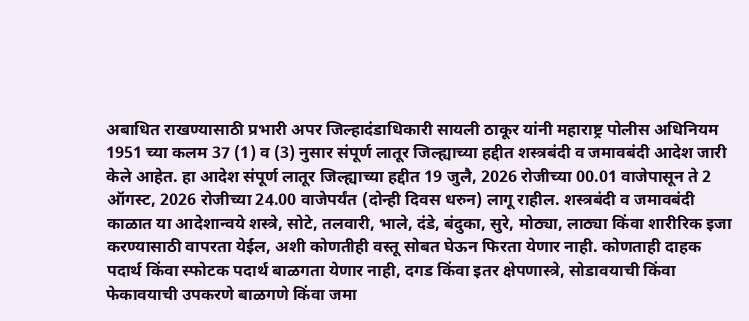अबाधित राखण्यासाठी प्रभारी अपर जिल्हादंडाधिकारी सायली ठाकूर यांनी महाराष्ट्र पोलीस अधिनियम 1951 च्या कलम 37 (1) व (3) नुसार संपूर्ण लातूर जिल्ह्याच्या हद्दीत शस्त्रबंदी व जमावबंदी आदेश जारी केले आहेत. हा आदेश संपूर्ण लातूर जिल्ह्याच्या हद्दीत 19 जुलै, 2026 रोजीच्या 00.01 वाजेपासून ते 2 ऑगस्ट, 2026 रोजीच्या 24.00 वाजेपर्यंत (दोन्ही दिवस धरुन) लागू राहील. शस्त्रबंदी व जमावबंदी काळात या आदेशान्वये शस्त्रे, सोटे, तलवारी, भाले, दंडे, बंदुका, सुरे, मोठ्या, लाठ्या किंवा शारीरिक इजा करण्यासाठी वापरता येईल, अशी कोणतीही वस्तू सोबत घेऊन फिरता येणार नाही. कोणताही दाहक पदार्थ किंवा स्फोटक पदार्थ बाळगता येणार नाही, दगड किंवा इतर क्षेपणास्त्रे, सोडावयाची किंवा फेकावयाची उपकरणे बाळगणे किंवा जमा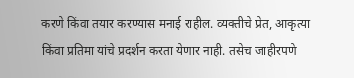करणे किंवा तयार करण्यास मनाई राहील. व्यक्तीचे प्रेत, आकृत्या किंवा प्रतिमा यांचे प्रदर्शन करता येणार नाही. तसेच जाहीरपणे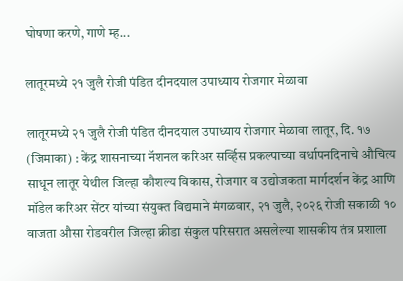घोषणा करणे, गाणे म्ह...

लातूरमध्ये २१ जुलै रोजी पंडित दीनदयाल उपाध्याय रोजगार मेळावा

लातूरमध्ये २१ जुलै रोजी पंडित दीनदयाल उपाध्याय रोजगार मेळावा लातूर, दि. १७ (जिमाका) : केंद्र शासनाच्या नॅशनल करिअर सर्व्हिस प्रकल्पाच्या वर्धापनदिनाचे औचित्य साधून लातूर येथील जिल्हा कौशल्य विकास, रोजगार व उद्योजकता मार्गदर्शन केंद्र आणि मॉडेल करिअर सेंटर यांच्या संयुक्त विद्यमाने मंगळवार, २१ जुलै, २०२६ रोजी सकाळी १० वाजता औसा रोडवरील जिल्हा क्रीडा संकुल परिसरात असलेल्या शासकीय तंत्र प्रशाला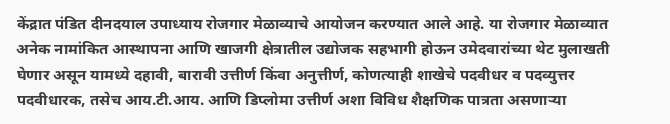केंद्रात पंडित दीनदयाल उपाध्याय रोजगार मेळाव्याचे आयोजन करण्यात आले आहे. या रोजगार मेळाव्यात अनेक नामांकित आस्थापना आणि खाजगी क्षेत्रातील उद्योजक सहभागी होऊन उमेदवारांच्या थेट मुलाखती घेणार असून यामध्ये दहावी, बारावी उत्तीर्ण किंवा अनुत्तीर्ण, कोणत्याही शाखेचे पदवीधर व पदव्युत्तर पदवीधारक, तसेच आय.टी.आय. आणि डिप्लोमा उत्तीर्ण अशा विविध शैक्षणिक पात्रता असणाऱ्या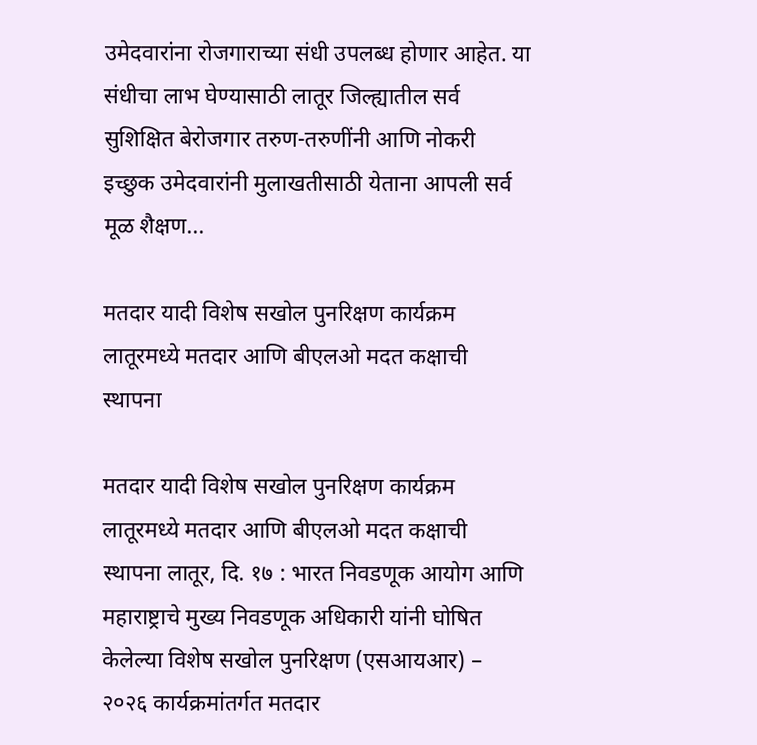उमेदवारांना रोजगाराच्या संधी उपलब्ध होणार आहेत. या संधीचा लाभ घेण्यासाठी लातूर जिल्ह्यातील सर्व सुशिक्षित बेरोजगार तरुण-तरुणींनी आणि नोकरी इच्छुक उमेदवारांनी मुलाखतीसाठी येताना आपली सर्व मूळ शैक्षण...

मतदार यादी विशेष सखोल पुनरिक्षण कार्यक्रम लातूरमध्ये मतदार आणि बीएलओ मदत कक्षाची स्थापना

मतदार यादी विशेष सखोल पुनरिक्षण कार्यक्रम लातूरमध्ये मतदार आणि बीएलओ मदत कक्षाची स्थापना लातूर, दि. १७ : भारत निवडणूक आयोग आणि महाराष्ट्राचे मुख्य निवडणूक अधिकारी यांनी घोषित केलेल्या विशेष सखोल पुनरिक्षण (एसआयआर) – २०२६ कार्यक्रमांतर्गत मतदार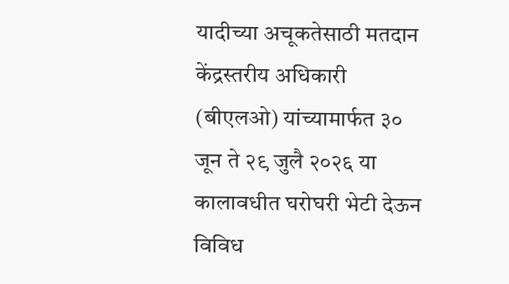यादीच्या अचूकतेसाठी मतदान केंद्रस्तरीय अधिकारी (बीएलओ) यांच्यामार्फत ३० जून ते २९ जुलै २०२६ या कालावधीत घरोघरी भेटी देऊन विविध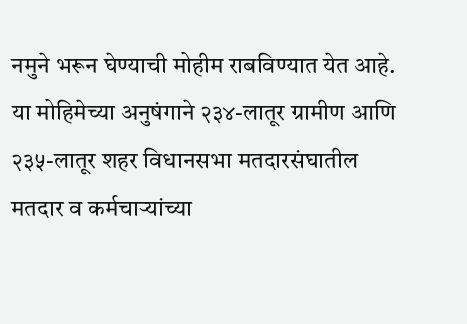नमुने भरून घेण्याची मोहीम राबविण्यात येत आहे. या मोहिमेच्या अनुषंगाने २३४-लातूर ग्रामीण आणि २३५-लातूर शहर विधानसभा मतदारसंघातील मतदार व कर्मचाऱ्यांच्या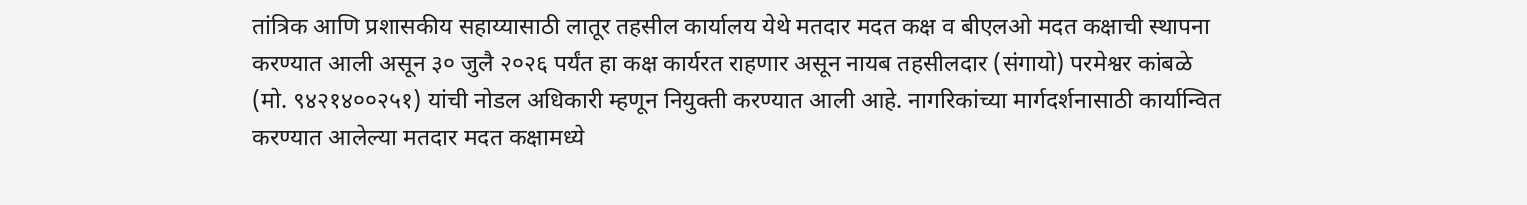तांत्रिक आणि प्रशासकीय सहाय्यासाठी लातूर तहसील कार्यालय येथे मतदार मदत कक्ष व बीएलओ मदत कक्षाची स्थापना करण्यात आली असून ३० जुलै २०२६ पर्यंत हा कक्ष कार्यरत राहणार असून नायब तहसीलदार (संगायो) परमेश्वर कांबळे (मो. ९४२१४००२५१) यांची नोडल अधिकारी म्हणून नियुक्ती करण्यात आली आहे. नागरिकांच्या मार्गदर्शनासाठी कार्यान्वित करण्यात आलेल्या मतदार मदत कक्षामध्ये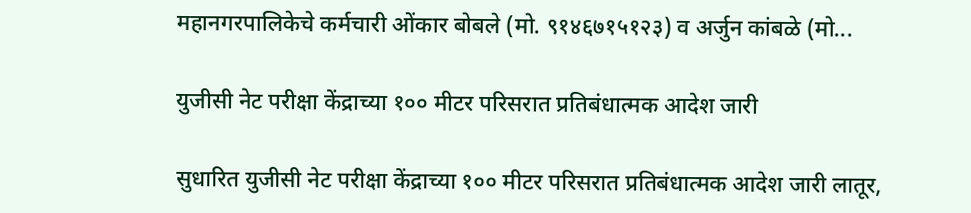महानगरपालिकेचे कर्मचारी ओंकार बोबले (मो. ९१४६७१५१२३) व अर्जुन कांबळे (मो...

युजीसी नेट परीक्षा केंद्राच्या १०० मीटर परिसरात प्रतिबंधात्मक आदेश जारी

सुधारित युजीसी नेट परीक्षा केंद्राच्या १०० मीटर परिसरात प्रतिबंधात्मक आदेश जारी लातूर,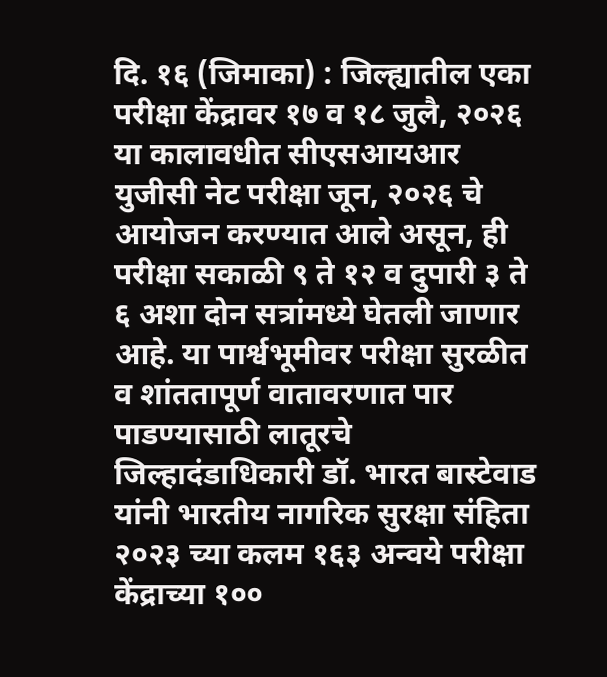दि. १६ (जिमाका) : जिल्ह्यातील एका परीक्षा केंद्रावर १७ व १८ जुलै, २०२६ या कालावधीत सीएसआयआर युजीसी नेट परीक्षा जून, २०२६ चे आयोजन करण्यात आले असून, ही परीक्षा सकाळी ९ ते १२ व दुपारी ३ ते ६ अशा दोन सत्रांमध्ये घेतली जाणार आहे. या पार्श्वभूमीवर परीक्षा सुरळीत व शांततापूर्ण वातावरणात पार पाडण्यासाठी लातूरचे जिल्हादंडाधिकारी डॉ. भारत बास्टेवाड यांनी भारतीय नागरिक सुरक्षा संहिता २०२३ च्या कलम १६३ अन्वये परीक्षा केंद्राच्या १००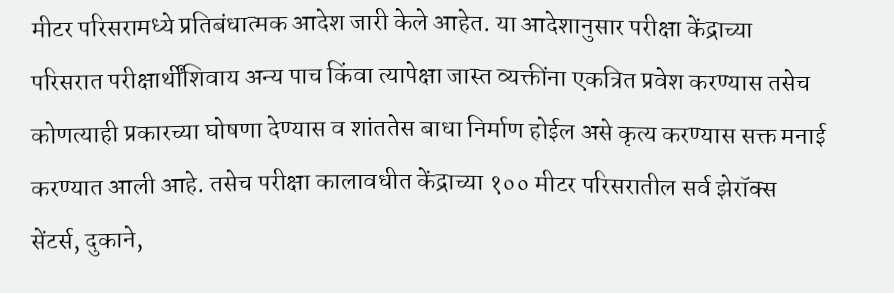मीटर परिसरामध्ये प्रतिबंधात्मक आदेश जारी केले आहेत. या आदेशानुसार परीक्षा केंद्राच्या परिसरात परीक्षार्थींशिवाय अन्य पाच किंवा त्यापेक्षा जास्त व्यक्तींना एकत्रित प्रवेश करण्यास तसेच कोणत्याही प्रकारच्या घोषणा देण्यास व शांततेस बाधा निर्माण होईल असे कृत्य करण्यास सक्त मनाई करण्यात आली आहे. तसेच परीक्षा कालावधीत केंद्राच्या १०० मीटर परिसरातील सर्व झेरॉक्स सेंटर्स, दुकाने,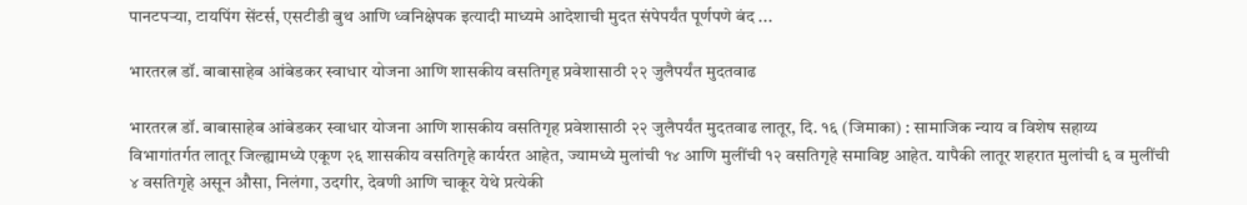पानटपऱ्या, टायपिंग सेंटर्स, एसटीडी बुथ आणि ध्वनिक्षेपक इत्यादी माध्यमे आदेशाची मुदत संपेपर्यंत पूर्णपणे बंद ...

भारतरत्न डॉ. बाबासाहेब आंबेडकर स्वाधार योजना आणि शासकीय वसतिगृह प्रवेशासाठी २२ जुलैपर्यंत मुदतवाढ

भारतरत्न डॉ. बाबासाहेब आंबेडकर स्वाधार योजना आणि शासकीय वसतिगृह प्रवेशासाठी २२ जुलैपर्यंत मुदतवाढ लातूर, दि. १६ (जिमाका) : सामाजिक न्याय व विशेष सहाय्य विभागांतर्गत लातूर जिल्ह्यामध्ये एकूण २६ शासकीय वसतिगृहे कार्यरत आहेत, ज्यामध्ये मुलांची १४ आणि मुलींची १२ वसतिगृहे समाविष्ट आहेत. यापैकी लातूर शहरात मुलांची ६ व मुलींची ४ वसतिगृहे असून औसा, निलंगा, उदगीर, देवणी आणि चाकूर येथे प्रत्येकी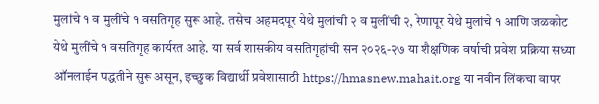मुलांचे १ व मुलींचे १ वसतिगृह सुरू आहे. तसेच अहमदपूर येथे मुलांची २ व मुलींची २, रेणापूर येथे मुलांचे १ आणि जळकोट येथे मुलींचे १ वसतिगृह कार्यरत आहे. या सर्व शासकीय वसतिगृहांची सन २०२६-२७ या शैक्षणिक वर्षाची प्रवेश प्रक्रिया सध्या ऑनलाईन पद्धतीने सुरू असून, इच्छुक विद्यार्थी प्रवेशासाठी https://hmasnew.mahait.org या नवीन लिंकचा वापर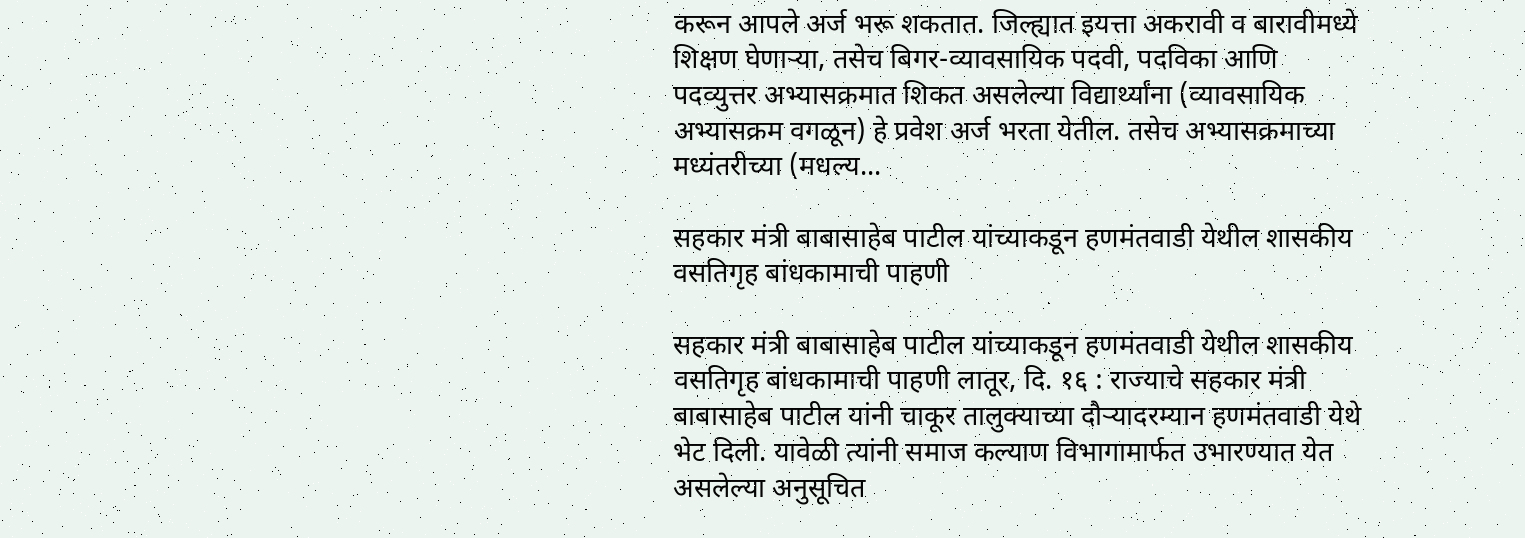करून आपले अर्ज भरू शकतात. जिल्ह्यात इयत्ता अकरावी व बारावीमध्ये शिक्षण घेणाऱ्या, तसेच बिगर-व्यावसायिक पदवी, पदविका आणि पदव्युत्तर अभ्यासक्रमात शिकत असलेल्या विद्यार्थ्यांना (व्यावसायिक अभ्यासक्रम वगळून) हे प्रवेश अर्ज भरता येतील. तसेच अभ्यासक्रमाच्या मध्यंतरीच्या (मधल्य...

सहकार मंत्री बाबासाहेब पाटील यांच्याकडून हणमंतवाडी येथील शासकीय वसतिगृह बांधकामाची पाहणी

सहकार मंत्री बाबासाहेब पाटील यांच्याकडून हणमंतवाडी येथील शासकीय वसतिगृह बांधकामाची पाहणी लातूर, दि. १६ : राज्याचे सहकार मंत्री बाबासाहेब पाटील यांनी चाकूर तालुक्याच्या दौऱ्यादरम्यान हणमंतवाडी येथे भेट दिली. यावेळी त्यांनी समाज कल्याण विभागामार्फत उभारण्यात येत असलेल्या अनुसूचित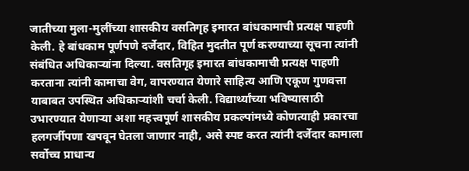जातीच्या मुला-मुलींच्या शासकीय वसतिगृह इमारत बांधकामाची प्रत्यक्ष पाहणी केली. हे बांधकाम पूर्णपणे दर्जेदार, विहित मुदतीत पूर्ण करण्याच्या सूचना त्यांनी संबंधित अधिकाऱ्यांना दिल्या. वसतिगृह इमारत बांधकामाची प्रत्यक्ष पाहणी करताना त्यांनी कामाचा वेग, वापरण्यात येणारे साहित्य आणि एकूण गुणवत्ता याबाबत उपस्थित अधिकाऱ्यांशी चर्चा केली. विद्यार्थ्यांच्या भविष्यासाठी उभारण्यात येणाऱ्या अशा महत्त्वपूर्ण शासकीय प्रकल्पांमध्ये कोणत्याही प्रकारचा हलगर्जीपणा खपवून घेतला जाणार नाही, असे स्पष्ट करत त्यांनी दर्जेदार कामाला सर्वोच्च प्राधान्य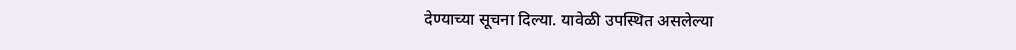देण्याच्या सूचना दिल्या. यावेळी उपस्थित असलेल्या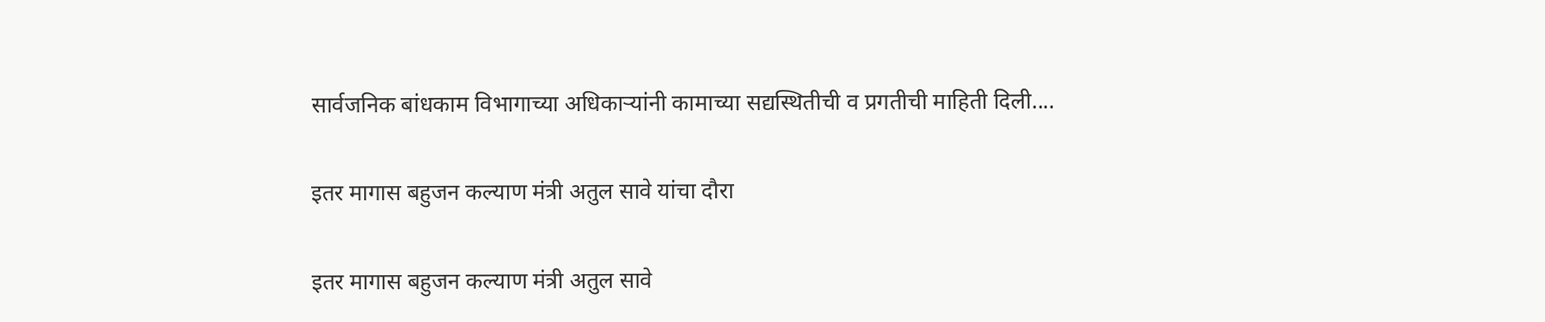सार्वजनिक बांधकाम विभागाच्या अधिकाऱ्यांनी कामाच्या सद्यस्थितीची व प्रगतीची माहिती दिली....

इतर मागास बहुजन कल्याण मंत्री अतुल सावे यांचा दौरा

इतर मागास बहुजन कल्याण मंत्री अतुल सावे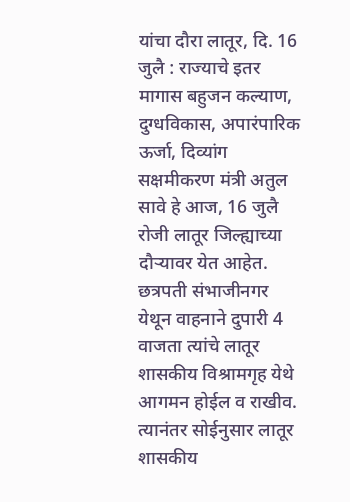यांचा दौरा लातूर, दि. 16 जुलै : राज्याचे इतर मागास बहुजन कल्याण, दुग्धविकास, अपारंपारिक ऊर्जा, दिव्यांग सक्षमीकरण मंत्री अतुल सावे हे आज, 16 जुलै रोजी लातूर जिल्ह्याच्या दौऱ्यावर येत आहेत. छत्रपती संभाजीनगर येथून वाहनाने दुपारी 4 वाजता त्यांचे लातूर शासकीय विश्रामगृह येथे आगमन होईल व राखीव. त्यानंतर सोईनुसार लातूर शासकीय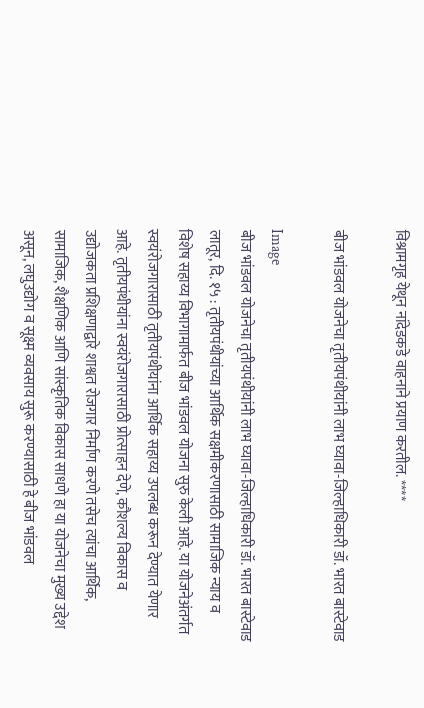विश्रामगृह येथून नांदेडकडे वाहनाने प्रयाण करतील. ****

बीज भांडवल योजनेचा तृतीयपंथीयांनी लाभ घ्यावा-जिल्हाधिकारी डॉ. भारत बास्टेवाड

Image
बीज भांडवल योजनेचा तृतीयपंथीयांनी लाभ घ्यावा-जिल्हाधिकारी डॉ. भारत बास्टेवाड लातूर, दि. १५ : तृतीयपंथीयांच्या आर्थिक सक्षमीकरणासाठी सामाजिक न्याय व विशेष सहाय्य विभागामार्फत बीज भांडवल योजना सुरु केली आहे. या योजनेअंतर्गत स्वयंरोजगारासाठी तृतीयपंथीयांना आर्थिक सहाय्य उपलब्ध करून देण्यात येणार आहे. तृतीयपंथीयांना स्वयंरोजगारासाठी प्रोत्साहन देणे, कौशल्य विकास व उद्योजकता प्रशिक्षणाद्वारे शाश्वत रोजगार निर्माण करणे तसेच त्यांचा आर्थिक, सामाजिक, शैक्षणिक आणि सांस्कृतिक विकास साधणे हा या योजनेचा मुख्य उद्देश असून, लघुउद्योग व सूक्ष्म व्यवसाय सुरू करण्यासाठी हे बीज भांडवल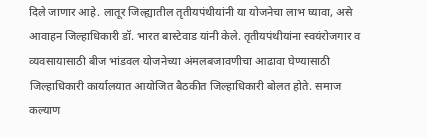दिले जाणार आहे. लातूर जिल्ह्यातील तृतीयपंथीयांनी या योजनेचा लाभ घ्यावा, असे आवाहन जिल्हाधिकारी डॉ. भारत बास्टेवाड यांनी केले. तृतीयपंथीयांना स्वयंरोजगार व व्यवसायासाठी बीज भांडवल योजनेच्या अंमलबजावणीचा आढावा घेण्यासाठी जिल्हाधिकारी कार्यालयात आयोजित बैठकीत जिल्हाधिकारी बोलत होते. समाज कल्याण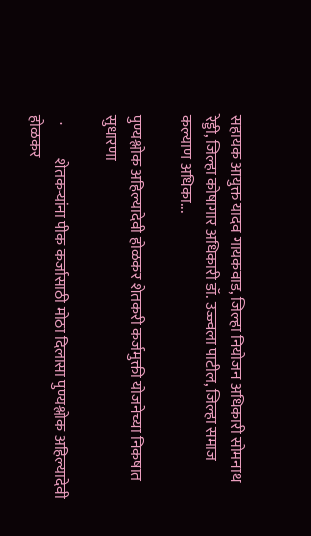सहायक आयुक्त यादव गायकवाड, जिल्हा नियोजन अधिकारी सोमनाथ रेड्डी, जिल्हा कोषागार अधिकारी डॉ. उज्ज्वला पाटील, जिल्हा समाज कल्याण अधिका...

पुण्यश्लोक अहिल्यादेवी होळकर शेतकरी कर्जमुक्ती योजनेच्या निकषात सुधारणा

  ·           शेतकऱ्यांना पीक कर्जासाठी मोठा दिलासा पुण्यश्लोक अहिल्यादेवी होळकर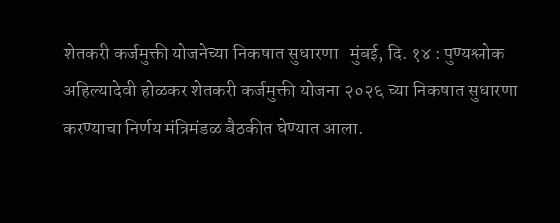शेतकरी कर्जमुक्ती योजनेच्या निकषात सुधारणा   मुंबई, दि. १४ : पुण्यश्लोक अहिल्यादेवी होळकर शेतकरी कर्जमुक्ती योजना २०२६ च्या निकषात सुधारणा करण्याचा निर्णय मंत्रिमंडळ बैठकीत घेण्यात आला.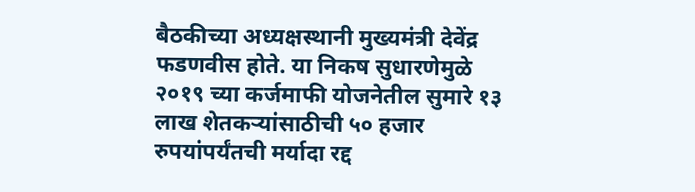बैठकीच्या अध्यक्षस्थानी मुख्यमंत्री देवेंद्र फडणवीस होते. या निकष सुधारणेमुळे २०१९ च्या कर्जमाफी योजनेतील सुमारे १३ लाख शेतकऱ्यांसाठीची ५० हजार रुपयांपर्यंतची मर्यादा रद्द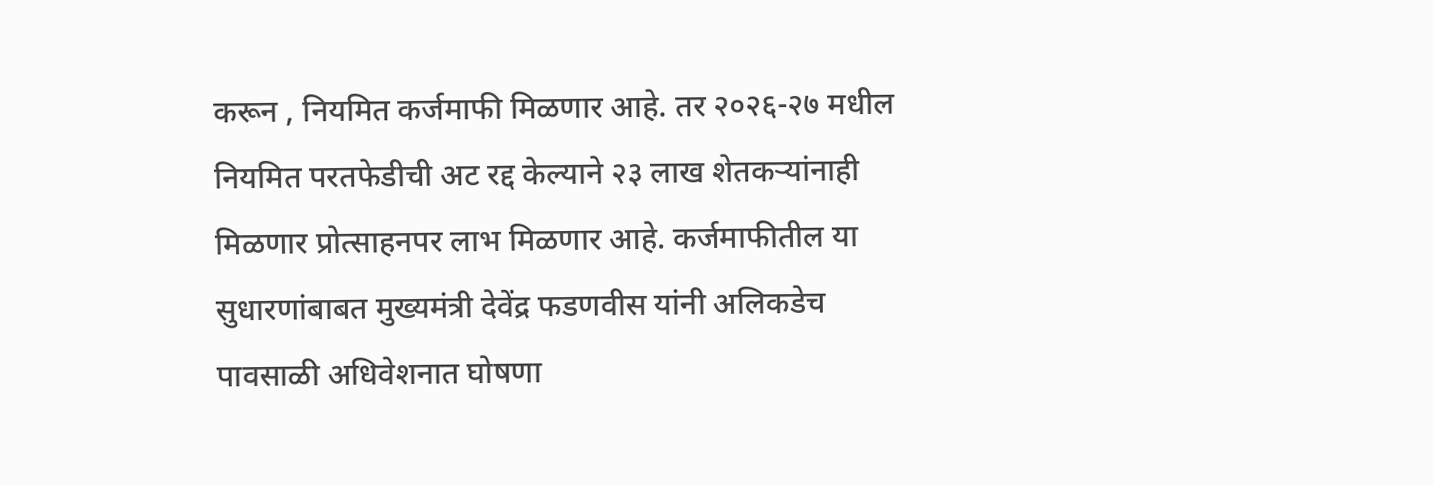करून , नियमित कर्जमाफी मिळणार आहे. तर २०२६-२७ मधील नियमित परतफेडीची अट रद्द केल्याने २३ लाख शेतकऱ्यांनाही मिळणार प्रोत्साहनपर लाभ मिळणार आहे. कर्जमाफीतील या सुधारणांबाबत मुख्यमंत्री देवेंद्र फडणवीस यांनी अलिकडेच पावसाळी अधिवेशनात घोषणा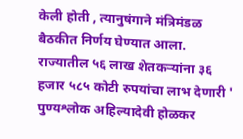केली होती , त्यानुषंगाने मंत्रिमंडळ बैठकीत निर्णय घेण्यात आला. राज्यातील ५६ लाख शेतकऱ्यांना ३६ हजार ५८५ कोटी रुपयांचा लाभ देणारी ' पुण्यश्लोक अहिल्यादेवी होळकर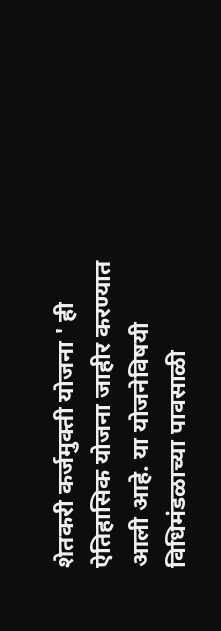शेतकरी कर्जमुक्ती योजना ' ही ऐतिहासिक योजना जाहीर करण्यात आली आहे. या योजनेविषयी विधिमंडळाच्या पावसाळी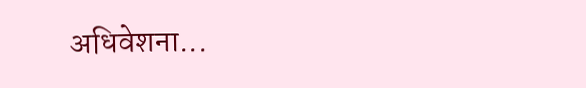अधिवेशना...